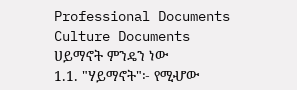Professional Documents
Culture Documents
ሀይማኖት ምንዴን ነው
1.1. "ሃይማኖት"፦ የሚሇው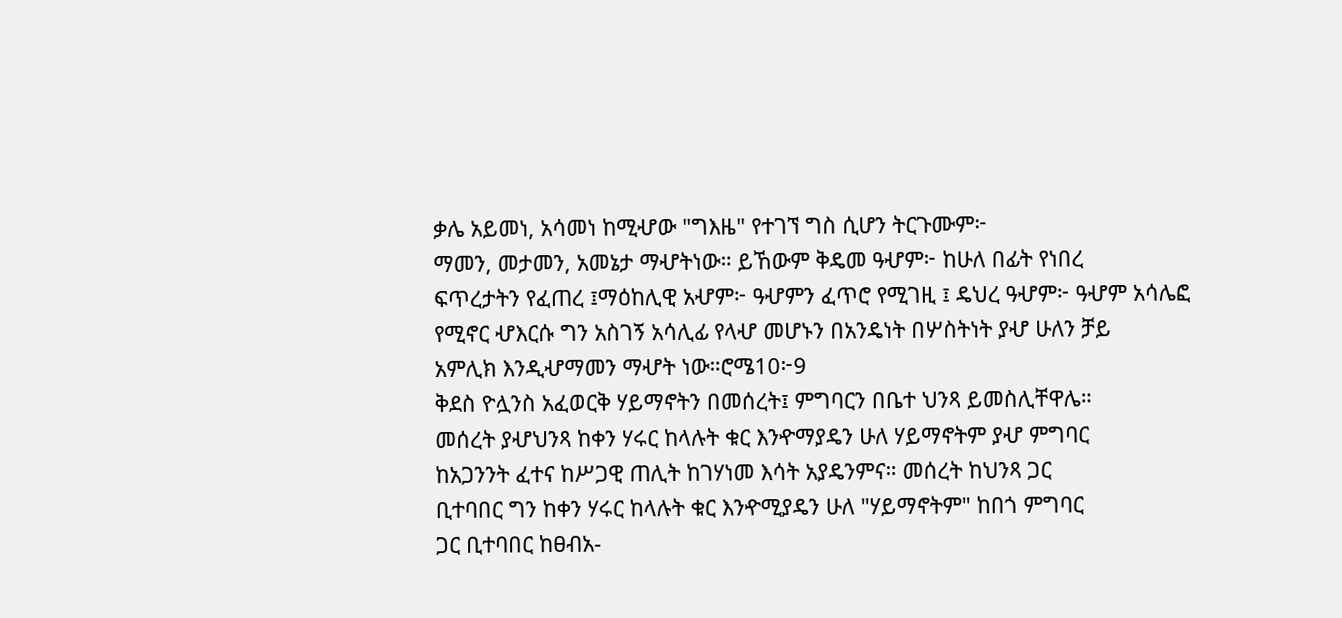ቃሌ አይመነ, አሳመነ ከሚሇው "ግእዜ" የተገኘ ግስ ሲሆን ትርጉሙም፦
ማመን, መታመን, አመኔታ ማሇትነው። ይኸውም ቅዴመ ዓሇም፦ ከሁለ በፊት የነበረ
ፍጥረታትን የፈጠረ ፤ማዕከሊዊ አሇም፦ ዓሇምን ፈጥሮ የሚገዚ ፤ ዴህረ ዓሇም፦ ዓሇም አሳሌፎ
የሚኖር ሇእርሱ ግን አስገኝ አሳሊፊ የላሇ መሆኑን በአንዴነት በሦስትነት ያሇ ሁለን ቻይ
አምሊክ እንዲሇማመን ማሇት ነው።ሮሜ10፦9
ቅደስ ዮሏንስ አፈወርቅ ሃይማኖትን በመሰረት፤ ምግባርን በቤተ ህንጻ ይመስሊቸዋሌ።
መሰረት ያሇህንጻ ከቀን ሃሩር ከላሉት ቁር እንዯማያዴን ሁለ ሃይማኖትም ያሇ ምግባር
ከአጋንንት ፈተና ከሥጋዊ ጠሊት ከገሃነመ እሳት አያዴንምና። መሰረት ከህንጻ ጋር
ቢተባበር ግን ከቀን ሃሩር ከላሉት ቁር እንዯሚያዴን ሁለ "ሃይማኖትም" ከበጎ ምግባር
ጋር ቢተባበር ከፀብአ-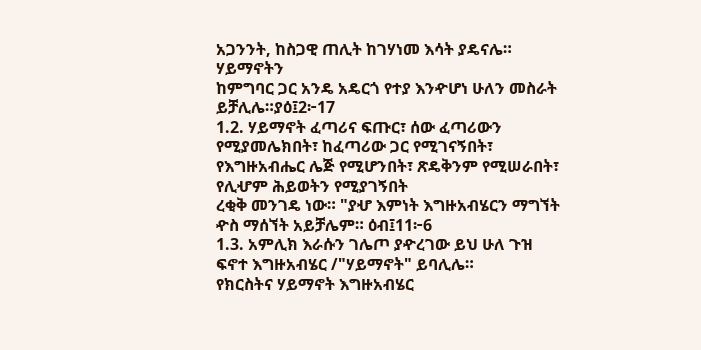አጋንንት, ከስጋዊ ጠሊት ከገሃነመ እሳት ያዴናሌ። ሃይማኖትን
ከምግባር ጋር አንዴ አዴርጎ የተያ እንዯሆነ ሁለን መስራት ይቻሊሌ።ያዕ፤2፦17
1.2. ሃይማኖት ፈጣሪና ፍጡር፣ ሰው ፈጣሪውን የሚያመሌክበት፣ ከፈጣሪው ጋር የሚገናኝበት፣
የእግዙአብሔር ሌጅ የሚሆንበት፣ ጽዴቅንም የሚሠራበት፣ የሊሇም ሕይወትን የሚያገኝበት
ረቂቅ መንገዴ ነው። "ያሇ እምነት እግዙአብሄርን ማግኘት ዯስ ማሰኘት አይቻሌም። ዕብ፤11፦6
1.3. አምሊክ እራሱን ገሌጦ ያዯረገው ይህ ሁለ ጉዝ ፍኖተ እግዙአብሄር /"ሃይማኖት" ይባሊሌ።
የክርስትና ሃይማኖት እግዙአብሄር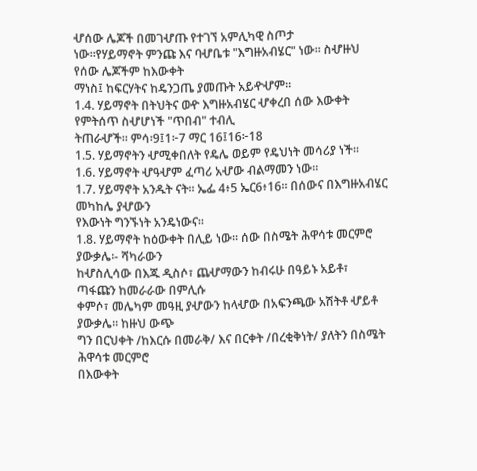ሇሰው ሌጆች በመገሇጡ የተገኘ አምሊካዊ ስጦታ
ነው።የሃይማኖት ምንጩ እና ባሇቤቱ "እግዙአብሄር" ነው። ስሇዙህ የሰው ሌጆችም ከእውቀት
ማነስ፤ ከፍርሃትና ከዴንጋጤ ያመጡት አይዯሇም።
1.4. ሃይማኖት በትህትና ወዯ እግዙአብሄር ሇቀረበ ሰው እውቀት የምትሰጥ ስሇሆነች "ጥበብ" ተብሊ
ትጠራሇች። ምሳ፡9፤1፦7 ማር 16፤16፦18
1.5. ሃይማኖትን ሇሚቀበለት የዴሌ ወይም የዴህነት መሳሪያ ነች።
1.6. ሃይማኖት ሇዓሇም ፈጣሪ አሇው ብልማመን ነው።
1.7. ሃይማኖት አንዱት ናት። ኤፌ 4፥5 ኤር6፥16። በሰውና በእግዙአብሄር መካከሌ ያሇውን
የእውነት ግንኙነት አንዴነውና።
1.8. ሃይማኖት ከዕውቀት በሊይ ነው፡፡ ሰው በስሜት ሕዋሳቱ መርምሮ ያውቃሌ፡- ሻካራውን
ከሇስሊሳው በእጁ ዲስሶ፣ ጨሇማውን ከብሩሁ በዓይኑ አይቶ፣ ጣፋጩን ከመራራው በምሊሱ
ቀምሶ፣ መሌካም መዓዚ ያሇውን ከላሇው በአፍንጫው አሽትቶ ሇይቶ ያውቃሌ፡፡ ከዙህ ውጭ
ግን በርህቀት /ከእርሱ በመራቅ/ እና በርቀት /በረቂቅነት/ ያለትን በስሜት ሕዋሳቱ መርምሮ
በእውቀት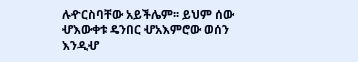ሉዯርስባቸው አይችሌም፡፡ ይህም ሰው ሇእውቀቱ ዴንበር ሇአእምሮው ወሰን እንዲሇ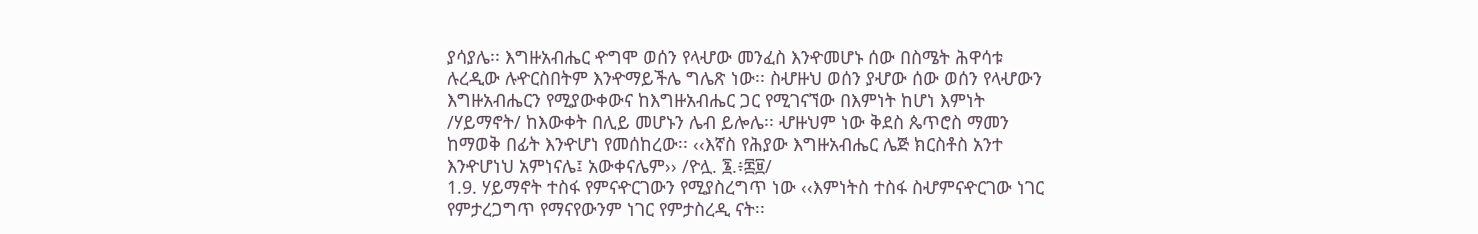ያሳያሌ፡፡ እግዙአብሔር ዯግሞ ወሰን የላሇው መንፈስ እንዯመሆኑ ሰው በስሜት ሕዋሳቱ
ሉረዲው ሉዯርስበትም እንዯማይችሌ ግሌጽ ነው፡፡ ስሇዙህ ወሰን ያሇው ሰው ወሰን የላሇውን
እግዙአብሔርን የሚያውቀውና ከእግዙአብሔር ጋር የሚገናኘው በእምነት ከሆነ እምነት
/ሃይማኖት/ ከእውቀት በሊይ መሆኑን ሌብ ይሎሌ፡፡ ሇዙህም ነው ቅደስ ጴጥሮስ ማመን
ከማወቅ በፊት እንዯሆነ የመሰከረው፡፡ ‹‹እኛስ የሕያው እግዙአብሔር ሌጅ ክርስቶስ አንተ
እንዯሆነህ አምነናሌ፤ አውቀናሌም›› /ዮሏ. ፮.፥፷፱/
1.9. ሃይማኖት ተስፋ የምናዯርገውን የሚያስረግጥ ነው ‹‹እምነትስ ተስፋ ስሇምናዯርገው ነገር
የምታረጋግጥ የማናየውንም ነገር የምታስረዲ ናት፡፡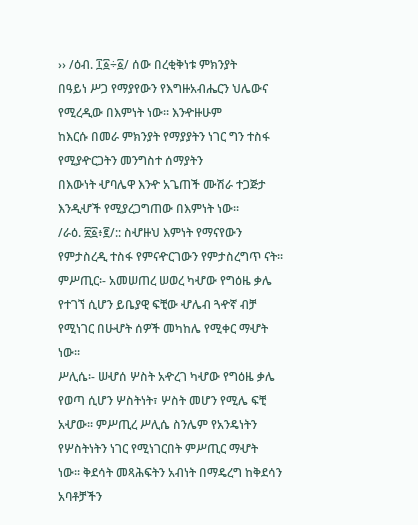›› /ዕብ. ፲፩÷፩/ ሰው በረቂቅነቱ ምክንያት
በዓይነ ሥጋ የማያየውን የእግዙአብሔርን ህሌውና የሚረዲው በእምነት ነው፡፡ እንዯዙሁም
ከእርሱ በመራ ምክንያት የማያያትን ነገር ግን ተስፋ የሚያዯርጋትን መንግስተ ሰማያትን
በእውነት ሇባሌዋ እንዯ አጌጠች ሙሽራ ተጋጅታ እንዲሇች የሚያረጋግጠው በእምነት ነው፡፡
/ራዕ. ፳፩፥፪/:: ስሇዙህ እምነት የማናየውን የምታስረዲ ተስፋ የምናዯርገውን የምታስረግጥ ናት፡፡
ምሥጢር፡- አመሠጠረ ሠወረ ካሇው የግዕዜ ቃሌ የተገኘ ሲሆን ይቤያዊ ፍቺው ሇሌብ ጓዯኛ ብቻ
የሚነገር በሁሇት ሰዎች መካከሌ የሚቀር ማሇት ነው፡፡
ሥሊሴ፡- ሠሇሰ ሦስት አዯረገ ካሇው የግዕዜ ቃሌ የወጣ ሲሆን ሦስትነት፣ ሦስት መሆን የሚሌ ፍቺ
አሇው፡፡ ምሥጢረ ሥሊሴ ስንሌም የአንዴነትን የሦስትነትን ነገር የሚነገርበት ምሥጢር ማሇት
ነው፡፡ ቅደሳት መጻሕፍትን አብነት በማዴረግ ከቅደሳን አባቶቻችን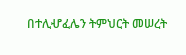በተሊሇፈሌን ትምህርት መሠረት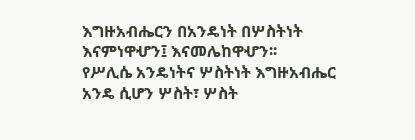እግዙአብሔርን በአንዴነት በሦስትነት እናምነዋሇን፤ እናመሌከዋሇን፡፡
የሥሊሴ አንዴነትና ሦስትነት እግዙአብሔር አንዴ ሲሆን ሦስት፣ ሦስት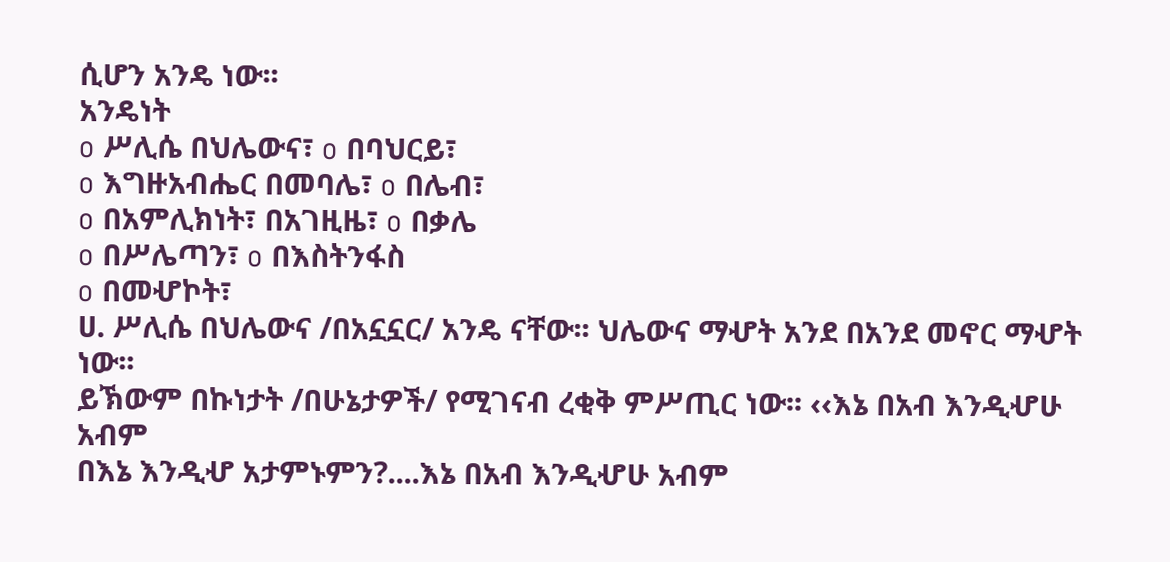ሲሆን አንዴ ነው፡፡
አንዴነት
o ሥሊሴ በህሌውና፣ o በባህርይ፣
o እግዙአብሔር በመባሌ፣ o በሌብ፣
o በአምሊክነት፣ በአገዚዜ፣ o በቃሌ
o በሥሌጣን፣ o በእስትንፋስ
o በመሇኮት፣
ሀ. ሥሊሴ በህሌውና /በአኗኗር/ አንዴ ናቸው፡፡ ህሌውና ማሇት አንደ በአንደ መኖር ማሇት ነው፡፡
ይኽውም በኩነታት /በሁኔታዎች/ የሚገናብ ረቂቅ ምሥጢር ነው፡፡ ‹‹እኔ በአብ እንዲሇሁ አብም
በእኔ እንዲሇ አታምኑምን?....እኔ በአብ እንዲሇሁ አብም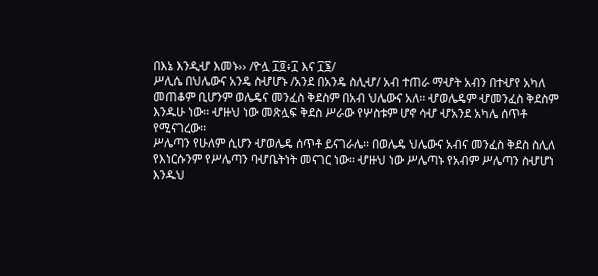በእኔ እንዲሇ እመኑ›› /ዮሏ ፲፬፥፲ እና ፲፮/
ሥሊሴ በህሌውና አንዴ ስሇሆኑ /አንደ በአንዴ ስሊሇ/ አብ ተጠራ ማሇት አብን በተሇየ አካለ
መጠቆም ቢሆንም ወሌዴና መንፈስ ቅደስም በአብ ህሌውና አለ፡፡ ሇወሌዴም ሇመንፈስ ቅደስም
እንዱሁ ነው፡፡ ሇዙህ ነው መጽሏፍ ቅደስ ሥራው የሦስቱም ሆኖ ሳሇ ሇአንደ አካሌ ሰጥቶ
የሚናገረው፡፡
ሥሌጣን የሁለም ሲሆን ሇወሌዴ ሰጥቶ ይናገራሌ፡፡ በወሌዴ ህሌውና አብና መንፈስ ቅደስ ስሊለ
የእነርሱንም የሥሌጣን ባሇቤትነት መናገር ነው፡፡ ሇዙህ ነው ሥሌጣኑ የአብም ሥሌጣን ስሇሆነ
እንዱህ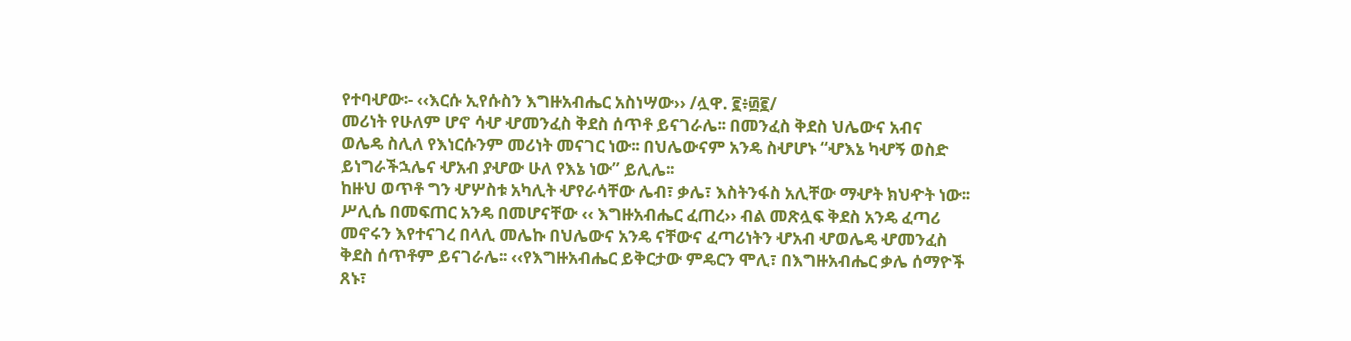የተባሇው፡- ‹‹እርሱ ኢየሱስን እግዙአብሔር አስነሣው›› /ሏዋ. ፪፥፴፪/
መሪነት የሁለም ሆኖ ሳሇ ሇመንፈስ ቅደስ ሰጥቶ ይናገራሌ፡፡ በመንፈስ ቅደስ ህሌውና አብና
ወሌዴ ስሊለ የእነርሱንም መሪነት መናገር ነው፡፡ በህሌውናም አንዴ ስሇሆኑ “ሇእኔ ካሇኝ ወስድ
ይነግራችኋሌና ሇአብ ያሇው ሁለ የእኔ ነው” ይሊሌ፡፡
ከዙህ ወጥቶ ግን ሇሦስቱ አካሊት ሇየራሳቸው ሌብ፣ ቃሌ፣ እስትንፋስ አሊቸው ማሇት ክህዯት ነው፡፡
ሥሊሴ በመፍጠር አንዴ በመሆናቸው ‹‹ እግዙአብሔር ፈጠረ›› ብል መጽሏፍ ቅደስ አንዴ ፈጣሪ
መኖሩን እየተናገረ በላሊ መሌኩ በህሌውና አንዴ ናቸውና ፈጣሪነትን ሇአብ ሇወሌዴ ሇመንፈስ
ቅደስ ሰጥቶም ይናገራሌ፡፡ ‹‹የእግዙአብሔር ይቅርታው ምዴርን ሞሊ፣ በእግዙአብሔር ቃሌ ሰማዮች
ጸኑ፣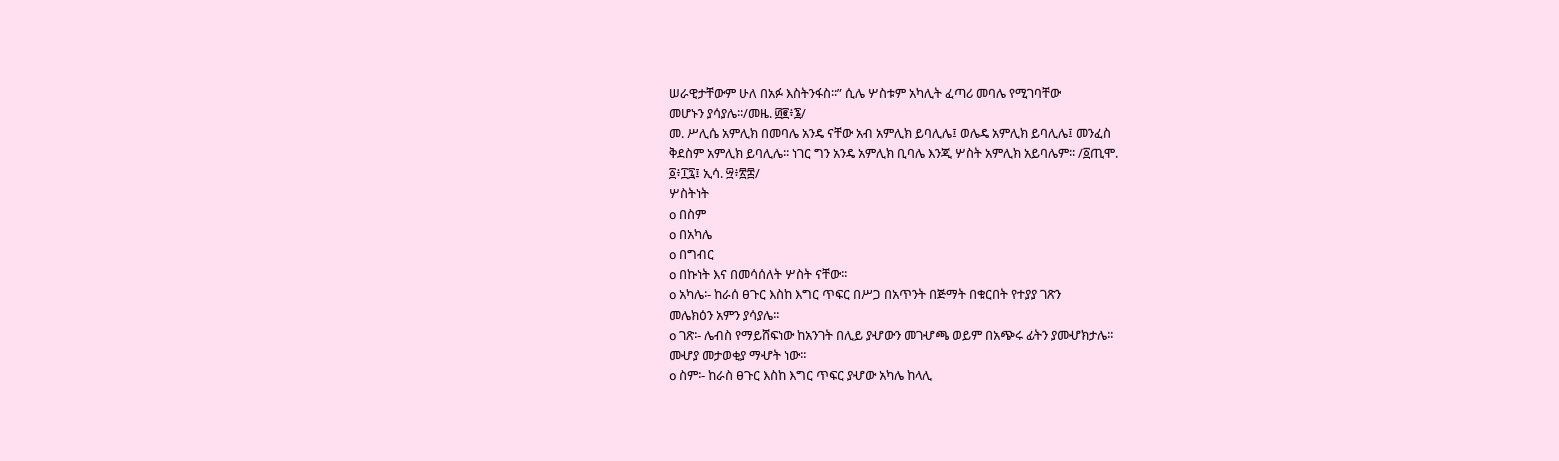ሠራዊታቸውም ሁለ በአፉ እስትንፋስ፡፡” ሲሌ ሦስቱም አካሊት ፈጣሪ መባሌ የሚገባቸው
መሆኑን ያሳያሌ፡፡/መዜ. ፴፪፥፮/
መ. ሥሊሴ አምሊክ በመባሌ አንዴ ናቸው አብ አምሊክ ይባሊሌ፤ ወሌዴ አምሊክ ይባሊሌ፤ መንፈስ
ቅደስም አምሊክ ይባሊሌ፡፡ ነገር ግን አንዴ አምሊክ ቢባሌ እንጂ ሦስት አምሊክ አይባሌም፡፡ /፩ጢሞ.
፩፥፲፯፤ ኢሳ. ፵፥፳፰/
ሦስትነት
o በስም
o በአካሌ
o በግብር
o በኩነት እና በመሳሰለት ሦስት ናቸው፡፡
o አካሌ፡- ከራሰ ፀጉር እስከ እግር ጥፍር በሥጋ በአጥንት በጅማት በቁርበት የተያያ ገጽን
መሌክዕን አምን ያሳያሌ፡፡
o ገጽ፡- ሌብስ የማይሸፍነው ከአንገት በሊይ ያሇውን መገሇጫ ወይም በአጭሩ ፊትን ያመሇክታሌ፡፡
መሇያ መታወቂያ ማሇት ነው፡፡
o ስም፡- ከራስ ፀጉር እስከ እግር ጥፍር ያሇው አካሌ ከላሊ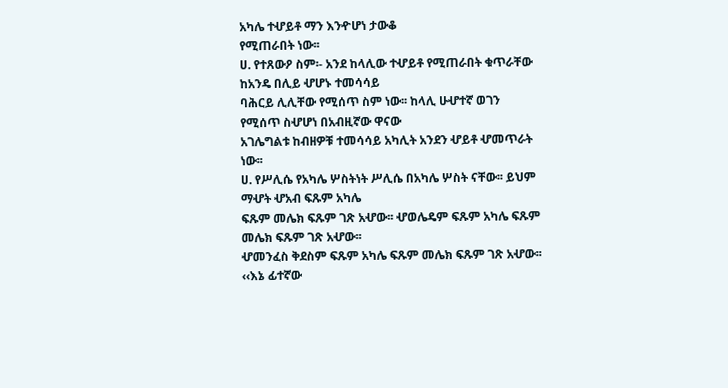አካሌ ተሇይቶ ማን እንዯሆነ ታውቆ
የሚጠራበት ነው፡፡
ሀ. የተጸውዖ ስም፡- አንደ ከላሊው ተሇይቶ የሚጠራበት ቁጥራቸው ከአንዴ በሊይ ሇሆኑ ተመሳሳይ
ባሕርይ ሊሊቸው የሚሰጥ ስም ነው፡፡ ከላሊ ሁሇተኛ ወገን የሚሰጥ ስሇሆነ በአብዚኛው ዋናው
አገሌግልቱ ከብዘዎቹ ተመሳሳይ አካሊት አንደን ሇይቶ ሇመጥራት ነው፡፡
ሀ. የሥሊሴ የአካሌ ሦስትነት ሥሊሴ በአካሌ ሦስት ናቸው፡፡ ይህም ማሇት ሇአብ ፍጹም አካሌ
ፍጹም መሌክ ፍጹም ገጽ አሇው፡፡ ሇወሌዴም ፍጹም አካሌ ፍጹም መሌክ ፍጹም ገጽ አሇው፡፡
ሇመንፈስ ቅደስም ፍጹም አካሌ ፍጹም መሌክ ፍጹም ገጽ አሇው፡፡
‹‹እኔ ፊተኛው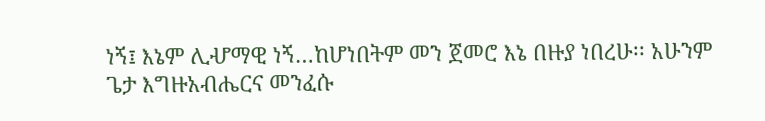ነኝ፤ እኔም ሊሇማዊ ነኝ…ከሆነበትም መን ጀመሮ እኔ በዙያ ነበረሁ፡፡ አሁንም
ጌታ እግዙአብሔርና መንፈሱ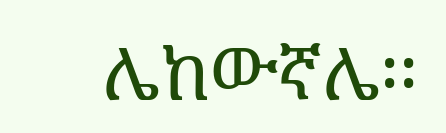ሌከውኛሌ፡፡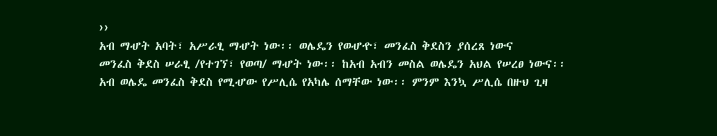››
አብ ማሇት አባት፣ አሥራፂ ማሇት ነው፡፡ ወሌዴን የወሇዯ፣ መንፈስ ቅደስን ያሰረጸ ነውና
መንፈስ ቅደስ ሠራፂ /የተገኘ፣ የወጣ/ ማሇት ነው፡፡ ከአብ አብን መስል ወሌዴን አህል የሠረፀ ነውና፡፡
አብ ወሌዴ መንፈስ ቅደስ የሚሇው የሥሊሴ የአካሌ ሰማቸው ነው፡፡ ምንም እንኳ ሥሊሴ በዙህ ጊዛ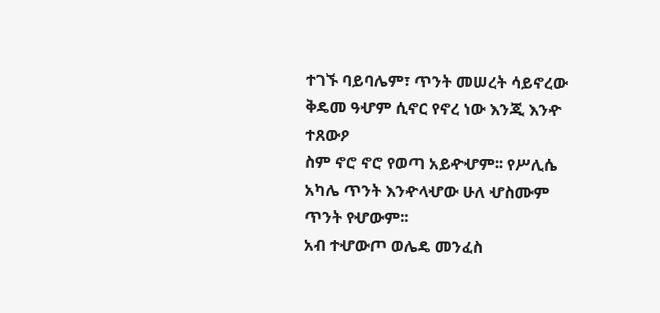ተገኙ ባይባሌም፣ ጥንት መሠረት ሳይኖረው ቅዴመ ዓሇም ሲኖር የኖረ ነው እንጂ እንዯ ተጸውዖ
ስም ኖሮ ኖሮ የወጣ አይዯሇም፡፡ የሥሊሴ አካሌ ጥንት እንዯላሇው ሁለ ሇስሙም ጥንት የሇውም፡፡
አብ ተሇውጦ ወሌዴ መንፈስ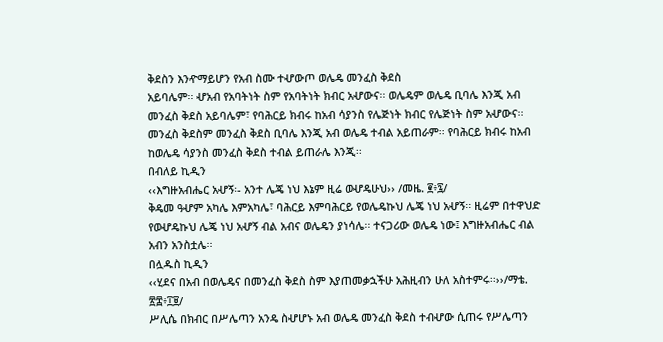ቅደስን እንዯማይሆን የአብ ስሙ ተሇውጦ ወሌዴ መንፈስ ቅደስ
አይባሌም፡፡ ሇአብ የአባትነት ስም የአባትነት ክብር አሇውና፡፡ ወሌዴም ወሌዴ ቢባሌ እንጂ አብ
መንፈስ ቅደስ አይባሌም፣ የባሕርይ ክብሩ ከአብ ሳያንስ የሌጅነት ክብር የሌጅነት ስም አሇውና፡፡
መንፈስ ቅደስም መንፈስ ቅደስ ቢባሌ እንጂ አብ ወሌዴ ተብል አይጠራም፡፡ የባሕርይ ክብሩ ከአብ
ከወሌዴ ሳያንስ መንፈስ ቅደስ ተብል ይጠራሌ እንጂ፡፡
በብለይ ኪዲን
‹‹እግዙአብሔር አሇኝ፡- አንተ ሌጄ ነህ እኔም ዚሬ ወሇዴሁህ›› /መዜ. ፪፥፯/
ቅዴመ ዓሇም አካሌ እምአካሌ፣ ባሕርይ እምባሕርይ የወሌዴኩህ ሌጄ ነህ አሇኝ፡፡ ዚሬም በተዋህድ
የወሇዴኩህ ሌጄ ነህ አሇኝ ብል አብና ወሌዴን ያነሳሌ፡፡ ተናጋሪው ወሌዴ ነው፤ እግዙአብሔር ብል
አብን አንስቷሌ፡፡
በሏዱስ ኪዲን
‹‹ሂደና በአብ በወሌዴና በመንፈስ ቅደስ ስም እያጠመቃኋችሁ አሕዚብን ሁለ አስተምሩ፡፡››/ማቴ.
፳፰፥፲፱/
ሥሊሴ በክብር በሥሌጣን አንዴ ስሇሆኑ አብ ወሌዴ መንፈስ ቅደስ ተብሇው ሲጠሩ የሥሌጣን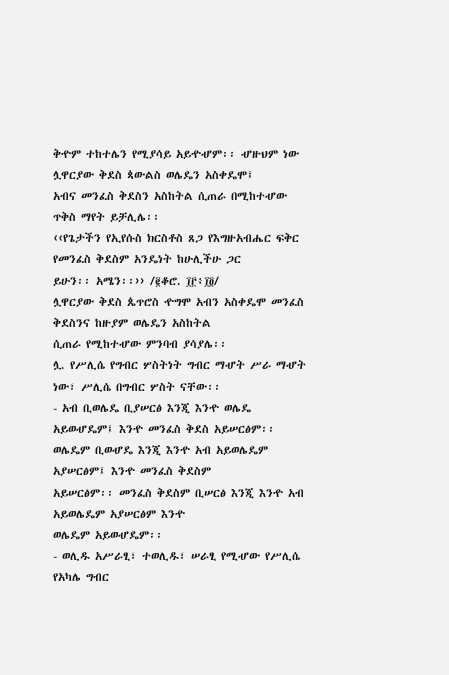ቅዯም ተከተሌን የሚያሳይ አይዯሇም፡፡ ሇዙህም ነው ሏዋርያው ቅደስ ጳውልስ ወሌዴን አስቀዴሞ፤
አብና መንፈስ ቅደስን አስከትል ሲጠራ በሚከተሇው ጥቅስ ማየት ይቻሊሌ፡፡
‹‹የጌታችን የኢየሱስ ክርስቶስ ጸጋ የእግዙአብሔር ፍቅር የመንፈስ ቅደስም አንዴነት ከሁሊችሁ ጋር
ይሁን፡፡ አሜን፡፡›› /፪ቆሮ. ፲፫፥፲፬/
ሏዋርያው ቅደስ ጴጥሮስ ዯግሞ አብን አስቀዴሞ መንፈስ ቅደስንና ከዙያም ወሌዴን አስከትል
ሲጠራ የሚከተሇው ምንባብ ያሳያሌ፡፡
ሏ. የሥሊሴ የግብር ሦስትነት ግብር ማሇት ሥራ ማሇት ነው፣ ሥሊሴ በግብር ሦስት ናቸው፡፡
- አብ ቢወሌዴ ቢያሠርፅ እንጂ እንዯ ወሌዴ አይወሇዴም፤ እንዯ መንፈስ ቅደስ አይሠርፅም፡፡
ወሌዴም ቢወሇዴ እንጂ እንዯ አብ አይወሌዴም አያሠርፅም፤ እንዯ መንፈስ ቅደስም
አይሠርፅም፡፡ መንፈስ ቅደስም ቢሠርፅ እንጂ እንዯ አብ አይወሌዴም አያሠርፅም እንዯ
ወሌዴም አይወሇዴም፡፡
- ወሊዱ አሥራፂ፣ ተወሊዱ፣ ሠራፂ የሚሇው የሥሊሴ የአካሌ ግብር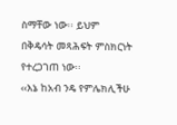ስማቸው ነው፡፡ ይህም
በቅዴሳት መጻሕፍት ምስክርነት የተረጋገጠ ነው፡፡
‹‹እኔ ከአብ ንዴ የምሌክሊችሁ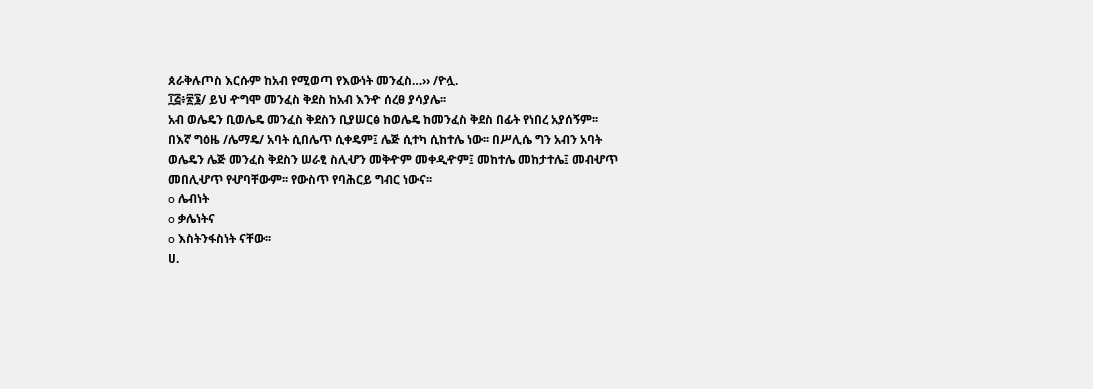ጰራቅሉጦስ እርሱም ከአብ የሚወጣ የእውነት መንፈስ…›› /ዮሏ.
፲፭፥፳፮/ ይህ ዯግሞ መንፈስ ቅደስ ከአብ እንዯ ሰረፀ ያሳያሌ፡፡
አብ ወሌዴን ቢወሌዴ መንፈስ ቅደስን ቢያሠርፅ ከወሌዴ ከመንፈስ ቅደስ በፊት የነበረ አያሰኝም፡፡
በእኛ ግዕዜ /ሌማዴ/ አባት ሲበሌጥ ሲቀዴም፤ ሌጅ ሲተካ ሲከተሌ ነው፡፡ በሥሊሴ ግን አብን አባት
ወሌዴን ሌጅ መንፈስ ቅደስን ሠራፂ ስሊሇን መቅዯም መቀዲዯም፤ መከተሌ መከታተሌ፤ መብሇጥ
መበሊሇጥ የሇባቸውም፡፡ የውስጥ የባሕርይ ግብር ነውና፡፡
o ሌብነት
o ቃሌነትና
o እስትንፋስነት ናቸው፡፡
ሀ.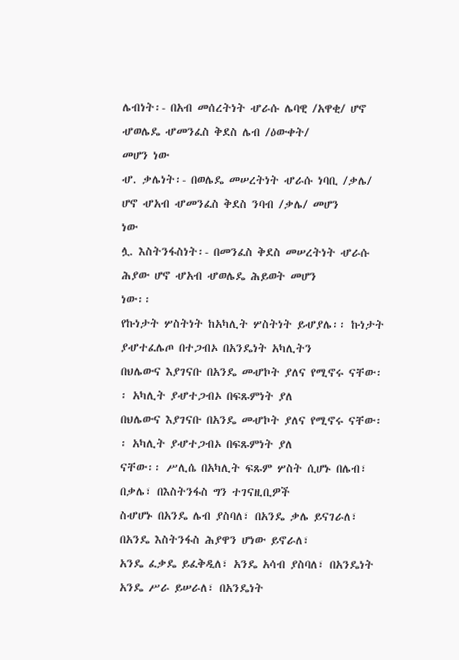ሌብነት፡- በአብ መሰረትነት ሇራሱ ሌባዊ /አዋቂ/ ሆኖ ሇወሌዴ ሇመንፈስ ቅደስ ሌብ /ዕውቀት/
መሆን ነው
ሇ. ቃሌነት፡- በወሌዴ መሠረትነት ሇራሱ ነባቢ /ቃሌ/ ሆኖ ሇአብ ሇመንፈስ ቅደስ ንባብ /ቃሌ/ መሆን
ነው
ሏ. እስትንፋስነት፡- በመንፈስ ቅደስ መሠረትነት ሇራሱ ሕያው ሆኖ ሇአብ ሇወሌዴ ሕይወት መሆን
ነው፡፡
የኩነታት ሦስትነት ከአካሊት ሦስትነት ይሇያሌ፡፡ ኩነታት ያሇተፈሌጦ በተጋብኦ በአንዴነት አካሊትን
በህሌውና እያገናቡ በአንዴ መሇኮት ያለና የሚኖሩ ናቸው፡፡ አካሊት ያሇተጋብኦ በፍጹምነት ያለ
በህሌውና እያገናቡ በአንዴ መሇኮት ያለና የሚኖሩ ናቸው፡፡ አካሊት ያሇተጋብኦ በፍጹምነት ያለ
ናቸው፡፡ ሥሊሴ በአካሊት ፍጹም ሦስት ሲሆኑ በሌብ፣ በቃሌ፣ በእስትንፋስ ግን ተገናዚቢዎች
ስሇሆኑ በአንዴ ሌብ ያስባለ፣ በአንዴ ቃሌ ይናገራለ፣ በአንዴ እስትንፋስ ሕያዋን ሆነው ይኖራለ፣
አንዴ ፈቃዴ ይፈቅዲለ፣ አንዴ አሳብ ያስባለ፣ በአንዴነት አንዴ ሥራ ይሠራለ፣ በአንዴነት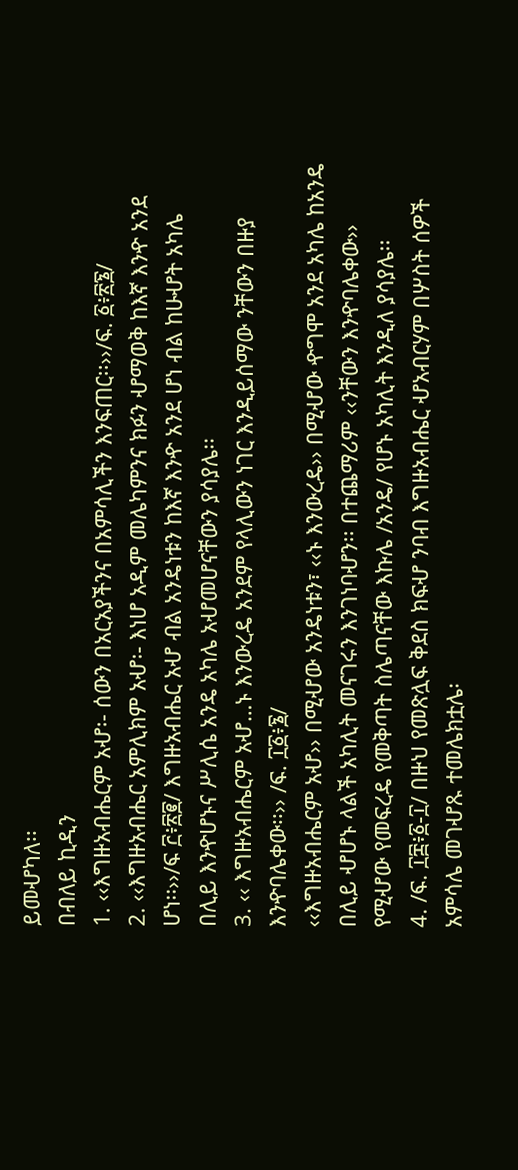ይመሇካለ፡፡
በብለይ ኪዲን
1. ‹‹እግዙአብሔርም አሇ፡- ሰውን በአርአያችንና በአምሳሊችን እንፍጠር፡፡››/ፍ. ፩፥፳፮/
2. ‹‹እግዙአብሔር አምሊክም አሇ፡- እነሆ አዲም መሌካምንና ክፉን ሇማወቅ ከእኛ እንዯ አንደ
ሆነ፡፡››/ፍ ፫፥፳፪/ እግዙአብሔር አሇ ብል አንዴነቱን ከእኛ እንዯ አንደ ሆነ ብል ከሁሇት አካሌ
በሊይ እንዯሆኑና ሥሊሴ አንዴ አካሌ አሇመሆናቸውን ያሳያሌ፡፡
3. ‹‹ እግዙአብሔርም አሇ…ኑ እንውረዴ አንደም የላሊውን ነገር እንዲይሰማው ንቸውን በዙያ
እንዯባሌቀው፡፡›› /ፍ. ፲፩፥፮/
‹‹እግዙአብሔርም አሇ›› በሚሇው አንዴነቱን፣ ‹‹ኑ እንውረዴ›› በሚሇው ዯግሞ አንደ አካሌ ከአንዴ
በሊይ ሇሆኑ ላልች አካሊት መናገሩን እንገነባሇን፡፡ በተጨማሪም ‹‹ንቸውን እንዯባሌቀው››
የሚሇው የመፍረዴ የመቅጣት ስሌጣናቸው እኩሌ /አንዴ/ የሆኑ አካሊት እንዲለ ያሳያሌ፡፡
4. /ፍ. ፲፰፥፩-፲/ በዙህ የመጽሏፍ ቅደስ ክፍሇ ንባብ እግዙአብሔር ሇአብርሃም በሦስት ሰዎች
አምሳሌ መገሇጹ ተመሌክቷሌ፡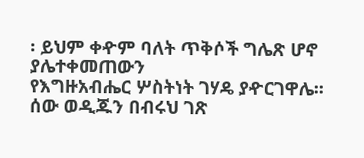፡ ይህም ቀዯም ባለት ጥቅሶች ግሌጽ ሆኖ ያሌተቀመጠውን
የእግዙአብሔር ሦስትነት ገሃዴ ያዯርገዋሌ፡፡
ሰው ወዲጁን በብሩህ ገጽ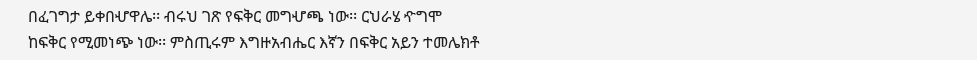በፈገግታ ይቀበሇዋሌ፡፡ ብሩህ ገጽ የፍቅር መግሇጫ ነው፡፡ ርህራሄ ዯግሞ
ከፍቅር የሚመነጭ ነው፡፡ ምስጢሩም እግዙአብሔር እኛን በፍቅር አይን ተመሌክቶ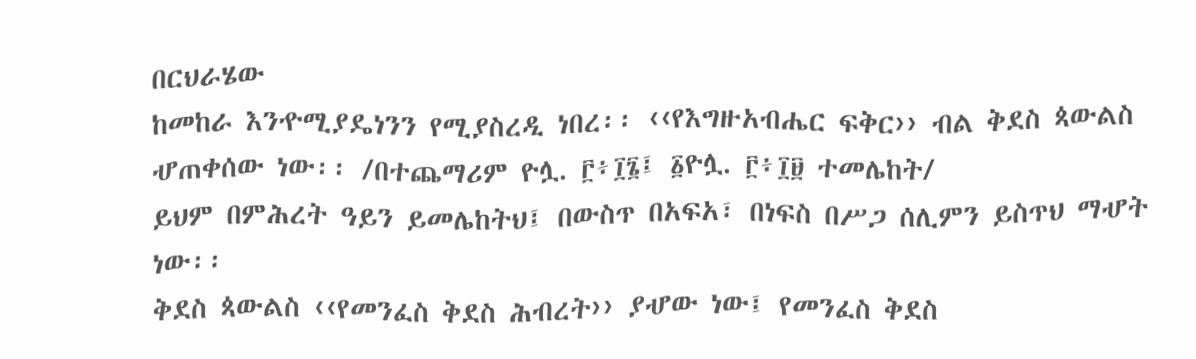በርህራሄው
ከመከራ እንዯሚያዴነንን የሚያስረዲ ነበረ፡፡ ‹‹የእግዙአብሔር ፍቅር›› ብል ቅደስ ጳውልስ
ሇጠቀሰው ነው፡፡ /በተጨማሪም ዮሏ. ፫፥፲፮፤ ፩ዮሏ. ፫፥፲፱ ተመሌከት/
ይህም በምሕረት ዓይን ይመሌከትህ፤ በውስጥ በአፍአ፣ በነፍስ በሥጋ ሰሊምን ይስጥህ ማሇት ነው፡፡
ቅደስ ጳውልስ ‹‹የመንፈስ ቅደስ ሕብረት›› ያሇው ነው፤ የመንፈስ ቅደስ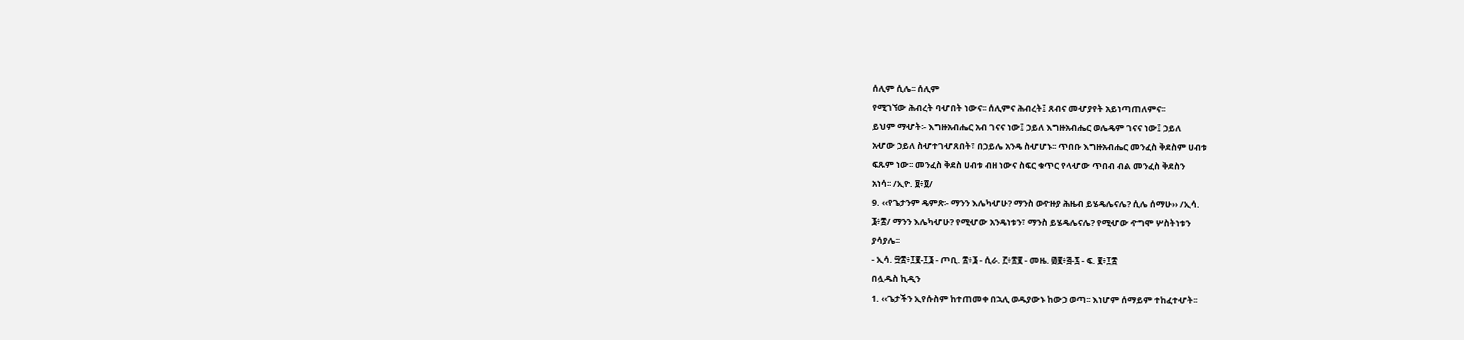ሰሊም ሲሌ፡፡ ሰሊም
የሚገኘው ሕብረት ባሇበት ነውና፡፡ ሰሊምና ሕብረት፤ ጸብና መሇያየት አይነጣጠለምና፡፡
ይህም ማሇት፡- እግዙአብሔር አብ ገናና ነው፤ ኃይለ እግዙአብሔር ወሌዴም ገናና ነው፤ ኃይለ
አሇው ኃይለ ስሇተገሇጸበት፣ በኃይሌ አንዴ ስሇሆኑ፡፡ ጥበቡ እግዙአብሔር መንፈስ ቅደስም ሀብቱ
ፍጹም ነው፡፡ መንፈስ ቅደስ ሀብቱ ብዘ ነውና ስፍር ቁጥር የላሇው ጥበብ ብል መንፈስ ቅደስን
አነሳ፡፡ /ኢዮ. ፱፥፬/
9. ‹‹የጌታንም ዴምጽ፡- ማንን እሌካሇሁ? ማንስ ወዯዙያ ሕዜብ ይሄዴሌናሌ? ሲሌ ሰማሁ›› /ኢሳ.
፮፥፰/ ማንን እሌካሇሁ? የሚሇው አንዴነቱን፣ ማንስ ይሄዴሌናሌ? የሚሇው ዯግሞ ሦስትነቱን
ያሳያሌ፡፡
- ኢሳ. ፵፰፥፲፪-፲፮ - ጦቢ. ፰፥፮ - ሲራ. ፫፥፳፪ - መዜ. ፴፪፥፭-፯ - ፍ. ፪፥፲፰
በሏዱስ ኪዲን
1. ‹‹ጌታችን ኢየሱስም ከተጠመቀ በኋሊ ወዱያውኑ ከውኃ ወጣ፡፡ እነሆም ሰማይም ተከፈተሇት፡፡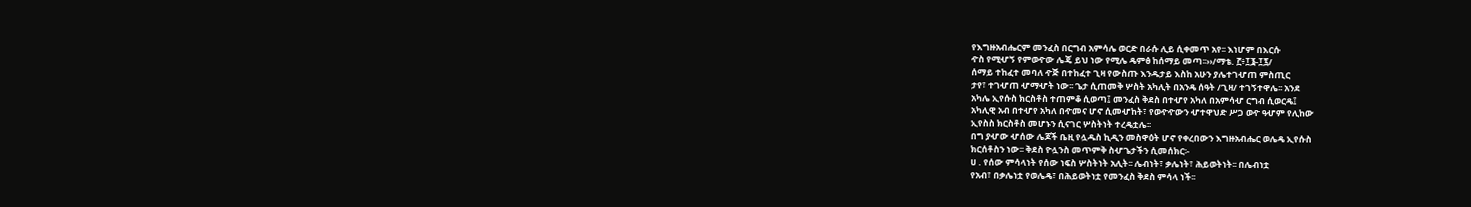የእግዙአብሔርም መንፈስ በርግብ አምሳሌ ወርድ በራሱ ሊይ ሲቀመጥ አየ፡፡ እነሆም በእርሱ
ዯስ የሚሇኝ የምወዯው ሌጄ ይህ ነው የሚሌ ዴምፅ ከሰማይ መጣ፡፡››/ማቴ. ፫፥፲፮-፲፯/
ሰማይ ተከፈተ መባለ ዯጅ በተከፈተ ጊዛ የውስጡ እንዱታይ እስከ አሁን ያሌተገሇጠ ምስጢር
ታየ፣ ተገሇጠ ሇማሇት ነው፡፡ ጌታ ሲጠመቅ ሦስት አካሊት በአንዴ ሰዓት /ጊዛ/ ተገኝተዋሌ፡፡ አንደ
አካሌ ኢየሱስ ክርስቶስ ተጠምቆ ሲወጣ፤ መንፈስ ቅደስ በተሇየ አካለ በአምሳሇ ርግብ ሲወርዴ፤
አካሊዊ አብ በተሇየ አካለ በዯመና ሆኖ ሲመሇከት፣ የወዯዯውን ሇተዋህድ ሥጋ ወዯ ዓሇም የሊከው
ኢየስስ ክርስቶስ መሆኑን ሲናገር ሦስትነት ተረዴቷሌ፡፡
በግ ያሇው ሇሰው ሌጆች ቤዚ የሏዱስ ኪዲን መስዋዕት ሆኖ የቀረበውን እግዙአብሔር ወሌዴ ኢየሱስ
ክርሰቶስን ነው፡፡ ቅደስ ዮሏንስ መጥምቅ ስሇጌታችን ሲመሰክር፡-
ሀ . የሰው ምሳላነት የሰው ነፍስ ሦስትነት አሊት፡፡ ሌብነት፣ ቃሌነት፣ ሕይወትነት፡፡ በሌብነቷ
የአብ፣ በቃሌነቷ የወሌዴ፣ በሕይወትነቷ የመንፈስ ቅደስ ምሳላ ነች፡፡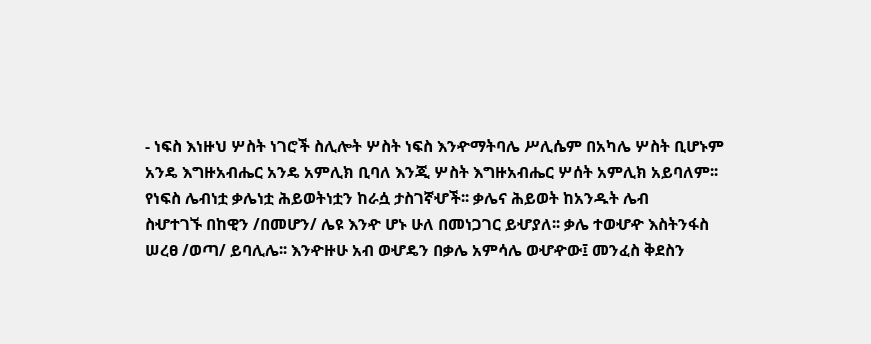- ነፍስ እነዙህ ሦስት ነገሮች ስሊሎት ሦስት ነፍስ እንዯማትባሌ ሥሊሴም በአካሌ ሦስት ቢሆኑም
አንዴ እግዙአብሔር አንዴ አምሊክ ቢባለ እንጂ ሦስት እግዙአብሔር ሦሰት አምሊክ አይባለም፡፡
የነፍስ ሌብነቷ ቃሌነቷ ሕይወትነቷን ከራሷ ታስገኛሇች፡፡ ቃሌና ሕይወት ከአንዱት ሌብ
ስሇተገኙ በከዊን /በመሆን/ ሌዩ እንዯ ሆኑ ሁለ በመነጋገር ይሇያለ፡፡ ቃሌ ተወሇዯ እስትንፋስ
ሠረፀ /ወጣ/ ይባሊሌ፡፡ እንዯዙሁ አብ ወሇዴን በቃሌ አምሳሌ ወሇዯው፤ መንፈስ ቅደስን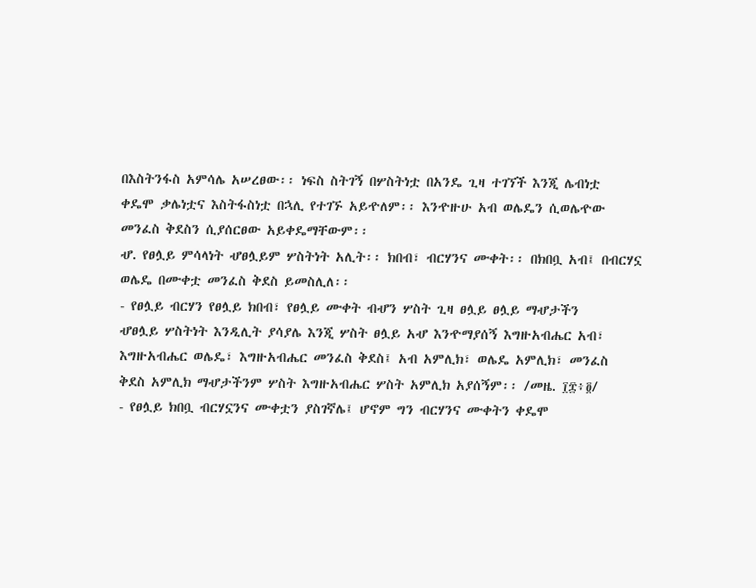በእስትንፋስ አምሳሌ አሠረፀው፡፡ ነፍስ ስትገኝ በሦስትነቷ በአንዴ ጊዛ ተገኘች እንጂ ሌብነቷ
ቀዴሞ ቃሌነቷና እስትፋስነቷ በኋሊ የተገኙ አይዯለም፡፡ እንዯዙሁ አብ ወሌዴን ሲወሌዯው
መንፈስ ቅደስን ሲያሰርፀው አይቀዴማቸውም፡፡
ሇ. የፀሏይ ምሳላነት ሇፀሏይም ሦስትነት አሊት፡፡ ክበብ፣ ብርሃንና ሙቀት፡፡ በክበቧ አብ፤ በብርሃኗ
ወሌዴ በሙቀቷ መንፈስ ቅደስ ይመስሊለ፡፡
- የፀሏይ ብርሃን የፀሏይ ክበብ፣ የፀሏይ ሙቀት ብሇን ሦስት ጊዛ ፀሏይ ፀሏይ ማሇታችን
ሇፀሏይ ሦስትነት እንዲሊት ያሳያሌ እንጂ ሦስት ፀሏይ አሇ እንዯማያሰኝ እግዙአብሔር አብ፣
እግዙአብሔር ወሌዴ፣ እግዙአብሔር መንፈስ ቅደስ፤ አብ አምሊክ፣ ወሌዴ አምሊክ፣ መንፈስ
ቅደስ አምሊክ ማሇታችንም ሦስት እግዙአብሔር ሦስት አምሊክ አያሰኝም፡፡ /መዜ. ፲፰፥፬/
- የፀሏይ ክበቧ ብርሃኗንና ሙቀቷን ያስገኛሌ፤ ሆኖም ግን ብርሃንና ሙቀትን ቀዴሞ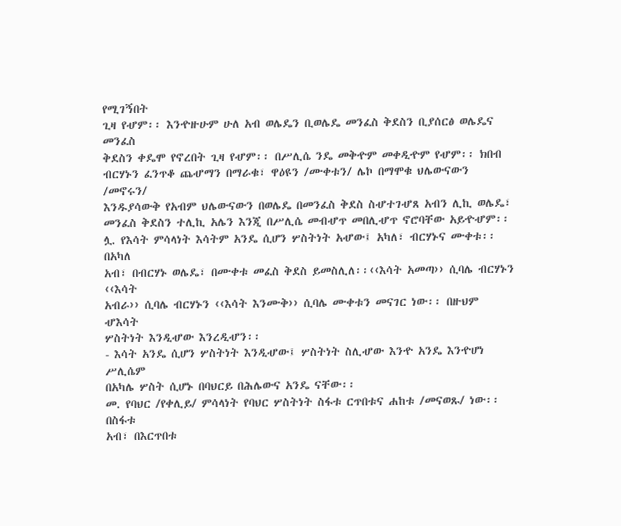የሚገኝበት
ጊዛ የሇም፡፡ እንዯዙሁም ሁለ አብ ወሌዴን ቢወሌዴ መንፈስ ቅደስን ቢያሰርፅ ወሌዴና መንፈስ
ቅደስን ቀዴሞ የኖረበት ጊዛ የሇም፡፡ በሥሊሴ ንዴ መቅዯም መቀዲዯም የሇም፡፡ ክበብ
ብርሃኑን ፈንጥቆ ጨሇማን በማራቁ፣ ዋዕዩን /ሙቀቱን/ ሌኮ በማሞቁ ህሌውናውን /መኖሩን/
እንዱያሳውቅ የአብም ህሌውናውን በወሌዴ በመንፈስ ቅደስ ስሇተገሇጸ አብን ሊኪ ወሌዴ፣
መንፈስ ቅደስን ተሊኪ አሌን እንጂ በሥሊሴ መብሇጥ መበሊሇጥ ኖሮባቸው አይዯሇም፡፡
ሏ. የእሳት ምሳላነት እሳትም አንዴ ሲሆን ሦስትነት አሇው፤ አካለ፣ ብርሃኑና ሙቀቱ፡፡ በአካለ
አብ፣ በብርሃኑ ወሌዴ፣ በሙቀቱ መፈስ ቅደስ ይመስሊለ፡፡‹‹እሳት አመጣ›› ሲባሌ ብርሃኑን ‹‹እሳት
አብራ›› ሲባሌ ብርሃኑን ‹‹እሳት እንሙቅ›› ሲባሌ ሙቀቱን መናገር ነው፡፡ በዙህም ሇእሳት
ሦስትነት እንዲሇው እንረዲሇን፡፡
- እሳት አንዴ ሲሆን ሦስትነት እንዲሇው፤ ሦስትነት ስሊሇው እንዯ አንዴ እንዯሆነ ሥሊሴም
በአካሌ ሦስት ሲሆኑ በባህርይ በሕሌውና አንዴ ናቸው፡፡
መ. የባህር /የቀሊይ/ ምሳላነት የባህር ሦስትነት ስፋቱ ርጥበቱና ሐከቱ /መናወጹ/ ነው፡፡ በስፋቱ
አብ፣ በእርጥበቱ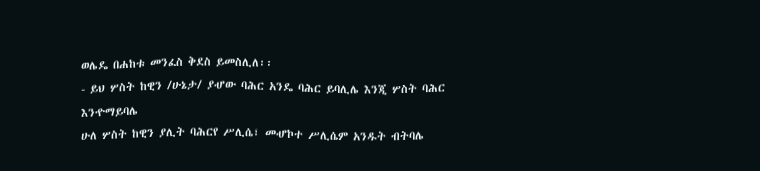ወሌዴ በሐከቱ መንፈስ ቅደስ ይመስሊለ፡፡
- ይህ ሦስት ከዊን /ሁኔታ/ ያሇው ባሕር አንዴ ባሕር ይባሊሌ እንጂ ሦስት ባሕር እንዯማይባሌ
ሁለ ሦስት ከዊን ያሊት ባሕርየ ሥሊሴ፣ መሇኮተ ሥሊሴም አንዱት ብትባሌ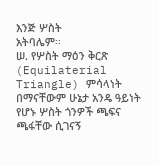እንጅ ሦስት
አትባሌም፡፡
ሠ. የሦስት ማዕን ቅርጽ (Equilaterial Triangle) ምሳላነት በማናቸውም ሁኔታ አንዴ ዓይነት
የሆኑ ሦስት ጎንዎች ጫፍና ጫፋቸው ሲገናኝ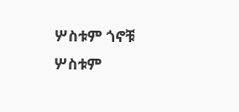ሦስቱም ጎኖቹ ሦስቱም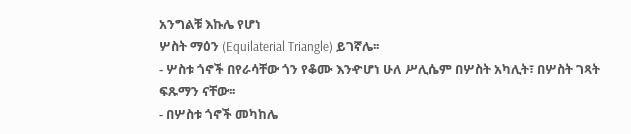አንግልቹ እኩሌ የሆነ
ሦስት ማዕን (Equilaterial Triangle) ይገኛሌ፡፡
- ሦስቱ ጎኖች በየራሳቸው ጎን የቆሙ እንዯሆነ ሁለ ሥሊሴም በሦስት አካሊት፣ በሦስት ገጻት
ፍጹማን ናቸው፡፡
- በሦስቱ ጎኖች መካከሌ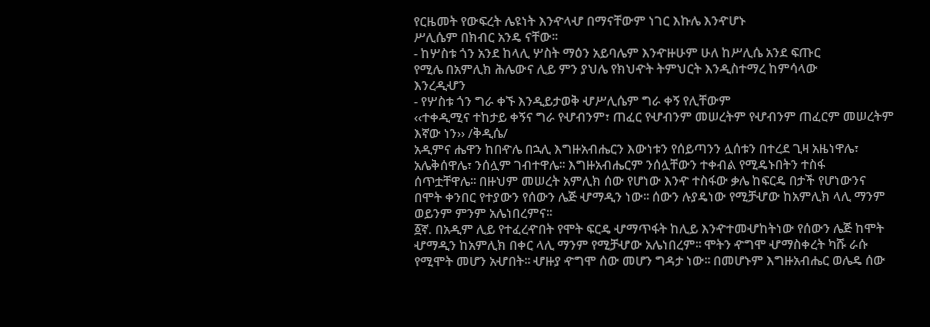የርዜመት የውፍረት ሌዩነት እንዯላሇ በማናቸውም ነገር እኩሌ እንዯሆኑ
ሥሊሴም በክብር አንዴ ናቸው፡፡
- ከሦስቱ ጎን አንደ ከላሊ ሦስት ማዕን አይባሌም እንዯዙሁም ሁለ ከሥሊሴ አንደ ፍጡር
የሚሌ በአምሊክ ሕሌውና ሊይ ምን ያህሌ የክህዯት ትምህርት እንዲስተማረ ከምሳላው
እንረዲሇን
- የሦስቱ ጎን ግራ ቀኙ እንዲይታወቅ ሇሥሊሴም ግራ ቀኝ የሊቸውም
‹‹ተቀዲሚና ተከታይ ቀኝና ግራ የሇብንም፣ ጠፈር የሇብንም መሠረትም የሇብንም ጠፈርም መሠረትም
እኛው ነን›› /ቅዲሴ/
አዲምና ሔዋን ከበዯሌ በኋሊ እግዙአብሔርን እውነቱን የሰይጣንን ሏሰቱን በተረደ ጊዛ አዜነዋሌ፣
አሌቅሰዋሌ፣ ንሰሏም ገብተዋሌ፡፡ እግዙአብሔርም ንሰሏቸውን ተቀብል የሚዴኑበትን ተስፋ
ሰጥቷቸዋሌ፡፡ በዙህም መሠረት አምሊክ ሰው የሆነው እንዯ ተስፋው ቃሌ ከፍርዴ በታች የሆነውንና
በሞት ቀንበር የተያውን የሰውን ሌጅ ሇማዲን ነው፡፡ ሰውን ሉያዴነው የሚቻሇው ከአምሊክ ላሊ ማንም
ወይንም ምንም አሌነበረምና፡፡
፩ኛ. በአዲም ሊይ የተፈረዯበት የሞት ፍርዴ ሇማጥፋት ከሊይ እንዯተመሇከትነው የሰውን ሌጅ ከሞት
ሇማዲን ከአምሊክ በቀር ላሊ ማንም የሚቻሇው አሌነበረም፡፡ ሞትን ዯግሞ ሇማስቀረት ካሹ ራሱ
የሚሞት መሆን አሇበት፡፡ ሇዙያ ዯግሞ ሰው መሆን ግዳታ ነው፡፡ በመሆኑም እግዙአብሔር ወሌዴ ሰው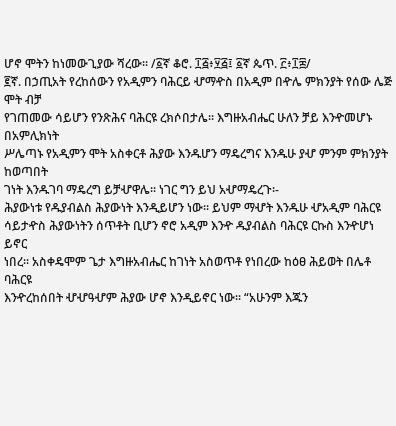ሆኖ ሞትን ከነመውጊያው ሻረው፡፡ /፩ኛ ቆሮ. ፲፭፥፶፭፤ ፩ኛ ጴጥ. ፫፥፲፰/
፪ኛ. በኃጢአት የረከሰውን የአዲምን ባሕርይ ሇማዯስ በአዲም በዯሌ ምክንያት የሰው ሌጅ ሞት ብቻ
የገጠመው ሳይሆን የንጽሕና ባሕርዩ ረክሶበታሌ፡፡ እግዙአብሔር ሁለን ቻይ እንዯመሆኑ በአምሊክነት
ሥሌጣኑ የአዲምን ሞት አስቀርቶ ሕያው እንዱሆን ማዴረግና እንዱሁ ያሇ ምንም ምክንያት ከወጣበት
ገነት እንዱገባ ማዴረግ ይቻሇዋሌ፡፡ ነገር ግን ይህ አሇማዴረጉ፡-
ሕያውነቱ የዱያብልስ ሕያውነት እንዲይሆን ነው፡፡ ይህም ማሇት እንዱሁ ሇአዲም ባሕርዩ
ሳይታዯስ ሕያውነትን ሰጥቶት ቢሆን ኖሮ አዲም እንዯ ዱያብልስ ባሕርዩ ርኩስ እንዯሆነ ይኖር
ነበረ፡፡ አስቀዴሞም ጌታ እግዙአብሔር ከገነት አስወጥቶ የነበረው ከዕፀ ሕይወት በሌቶ ባሕርዩ
እንዯረከሰበት ሇሇዓሇም ሕያው ሆኖ እንዲይኖር ነው፡፡ “አሁንም እጁን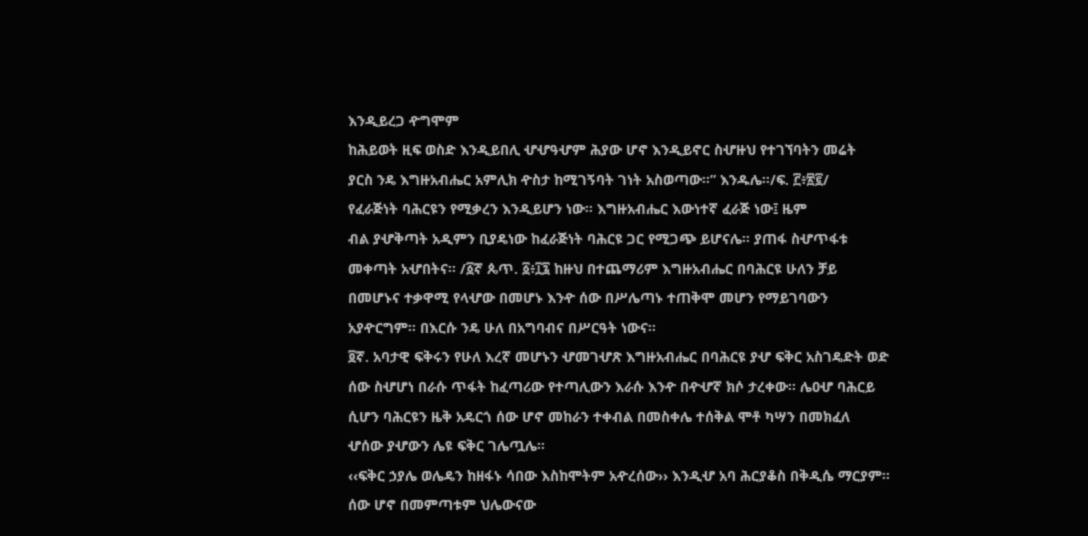እንዲይረጋ ዯግሞም
ከሕይወት ዚፍ ወስድ እንዲይበሊ ሇሇዓሇም ሕያው ሆኖ እንዲይኖር ስሇዙህ የተገኘባትን መሬት
ያርስ ንዴ እግዙአብሔር አምሊክ ዯስታ ከሚገኝባት ገነት አስወጣው፡፡” እንዱሌ፡፡/ፍ. ፫፥፳፪/
የፈራጅነት ባሕርዩን የሚቃረን እንዲይሆን ነው፡፡ እግዙአብሔር እውነተኛ ፈራጅ ነው፤ ዜም
ብል ያሇቅጣት አዲምን ቢያዴነው ከፈራጅነት ባሕርዩ ጋር የሚጋጭ ይሆናሌ፡፡ ያጠፋ ስሇጥፋቱ
መቀጣት አሇበትና፡፡ /፩ኛ ጴጥ. ፩፥፲፯ ከዙህ በተጨማሪም እግዙአብሔር በባሕርዩ ሁለን ቻይ
በመሆኑና ተቃዋሚ የላሇው በመሆኑ እንዯ ሰው በሥሌጣኑ ተጠቅሞ መሆን የማይገባውን
አያዯርግም፡፡ በእርሱ ንዴ ሁለ በአግባብና በሥርዓት ነውና፡፡
፬ኛ. አባታዊ ፍቅሩን የሁለ እረኛ መሆኑን ሇመገሇጽ እግዙአብሔር በባሕርዩ ያሇ ፍቅር አስገዴድት ወድ
ሰው ስሇሆነ በራሱ ጥፋት ከፈጣሪው የተጣሊውን እራሱ እንዯ በዯሇኛ ክሶ ታረቀው፡፡ ሌዐሇ ባሕርይ
ሲሆን ባሕርዩን ዜቅ አዴርጎ ሰው ሆኖ መከራን ተቀብል በመስቀሌ ተሰቅል ሞቶ ካሣን በመክፈለ
ሇሰው ያሇውን ሌዩ ፍቅር ገሌጧሌ፡፡
‹‹ፍቅር ኃያሌ ወሌዴን ከዘፋኑ ሳበው እስከሞትም አዯረሰው›› እንዲሇ አባ ሕርያቆስ በቅዲሴ ማርያም፡፡
ሰው ሆኖ በመምጣቱም ህሌውናው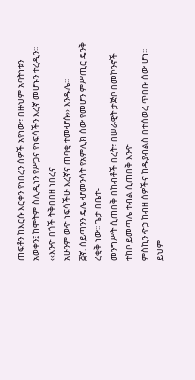ጠፍቶን ከእርሱ እርቀን የነበረን ሰዎች አየነው፣ በዙህም አባትነቱን
አወቀን፤ ከሞትም ስሊዲነን የሥጋና የነፍሳችን እረኛ መሆኑን ተረዲን፡፡‹‹እንዯ በጎች ትቅበበዘ ነበረና
አሁንም ወዯ ነፍሳችሁ እረኛና ጠባቂ ተመሇሱ›› እንዱሌ፡፡
፭ኛ. ሰይጣንን ዴሌ ሇመንሳት የአምሊክ ሰው የመሆን ምሥጢር ዴንቅ ረቂቅ ነው፡፡ ጌታ በቤተ-
መንግሥት ሲጠበቅ በከብቶች በረት፣ በሠራዊት ታጅቦ በመኮንኖች ተከቦ ይመጣሌ ተብል ሲጠበቅ እንዯ
ምስኪን ዯኃ ከብዘ ሰዎችና ከዱያብልስ በተሰወረ ጥበቡ ሰው ሆነ፡፡ ይህም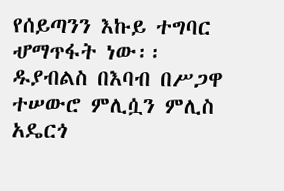የሰይጣንን እኩይ ተግባር
ሇማጥፋት ነው፡፡ ዱያብልስ በእባብ በሥጋዋ ተሠውሮ ምሊሷን ምሊስ አዴርጎ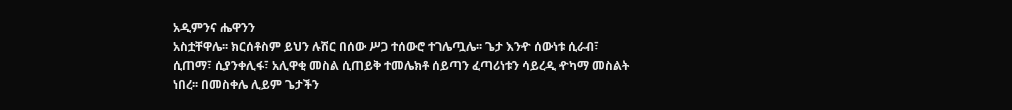አዲምንና ሔዋንን
አስቷቸዋሌ፡፡ ክርሰቶስም ይህን ሉሽር በሰው ሥጋ ተሰውሮ ተገሌጧሌ፡፡ ጌታ እንዯ ሰውነቱ ሲራብ፣
ሲጠማ፣ ሲያንቀሊፋ፣ አሊዋቂ መስል ሲጠይቅ ተመሌክቶ ሰይጣን ፈጣሪነቱን ሳይረዲ ዯካማ መስልት
ነበረ፡፡ በመስቀሌ ሊይም ጌታችን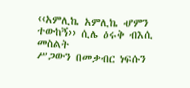‹‹አምሊኬ አምሊኬ ሇምን ተውከኝ›› ሲሌ ዕሩቅ ብእሲ መስልት
ሥጋውን በመቃብር ነፍሱን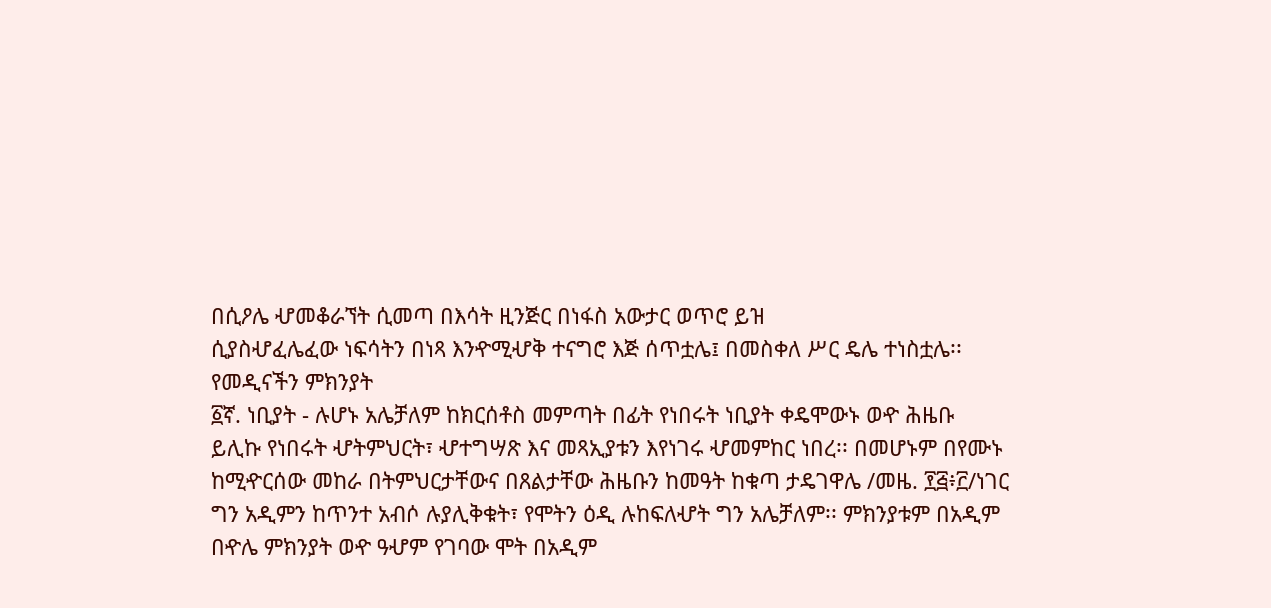በሲዖሌ ሇመቆራኘት ሲመጣ በእሳት ዚንጅር በነፋስ አውታር ወጥሮ ይዝ
ሲያስሇፈሌፈው ነፍሳትን በነጻ እንዯሚሇቅ ተናግሮ እጅ ሰጥቷሌ፤ በመስቀለ ሥር ዴሌ ተነስቷሌ፡፡
የመዲናችን ምክንያት
፩ኛ. ነቢያት - ሉሆኑ አሌቻለም ከክርሰቶስ መምጣት በፊት የነበሩት ነቢያት ቀዴሞውኑ ወዯ ሕዜቡ
ይሊኩ የነበሩት ሇትምህርት፣ ሇተግሣጽ እና መጻኢያቱን እየነገሩ ሇመምከር ነበረ፡፡ በመሆኑም በየሙኑ
ከሚዯርሰው መከራ በትምህርታቸውና በጸልታቸው ሕዜቡን ከመዓት ከቁጣ ታዴገዋሌ /መዜ. ፻፭፥፫/ነገር
ግን አዲምን ከጥንተ አብሶ ሉያሊቅቁት፣ የሞትን ዕዲ ሉከፍለሇት ግን አሌቻለም፡፡ ምክንያቱም በአዲም
በዯሌ ምክንያት ወዯ ዓሇም የገባው ሞት በአዲም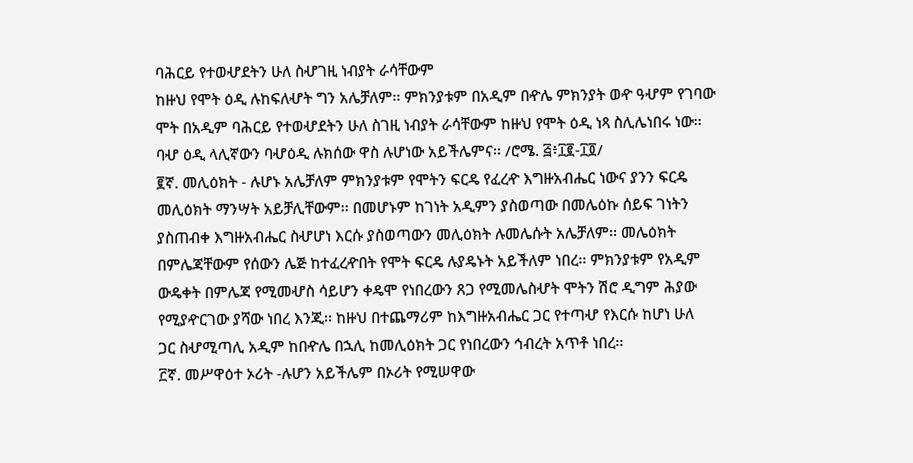ባሕርይ የተወሇደትን ሁለ ስሇገዚ ነብያት ራሳቸውም
ከዙህ የሞት ዕዲ ሉከፍለሇት ግን አሌቻለም፡፡ ምክንያቱም በአዲም በዯሌ ምክንያት ወዯ ዓሇም የገባው
ሞት በአዲም ባሕርይ የተወሇደትን ሁለ ስገዚ ነብያት ራሳቸውም ከዙህ የሞት ዕዲ ነጻ ስሊሌነበሩ ነው፡፡
ባሇ ዕዲ ላሊኛውን ባሇዕዲ ሉክሰው ዋስ ሉሆነው አይችሌምና፡፡ /ሮሜ. ፭፥፲፪-፲፬/
፪ኛ. መሊዕክት - ሉሆኑ አሌቻለም ምክንያቱም የሞትን ፍርዴ የፈረዯ እግዙአብሔር ነውና ያንን ፍርዴ
መሊዕክት ማንሣት አይቻሊቸውም፡፡ በመሆኑም ከገነት አዲምን ያስወጣው በመሌዕኩ ሰይፍ ገነትን
ያስጠብቀ እግዙአብሔር ስሇሆነ እርሱ ያስወጣውን መሊዕክት ሉመሌሱት አሌቻለም፡፡ መሌዕክት
በምሌጃቸውም የሰውን ሌጅ ከተፈረዯበት የሞት ፍርዴ ሉያዴኑት አይችለም ነበረ፡፡ ምክንያቱም የአዲም
ውዴቀት በምሌጃ የሚመሇስ ሳይሆን ቀዴሞ የነበረውን ጸጋ የሚመሌስሇት ሞትን ሽሮ ዲግም ሕያው
የሚያዯርገው ያሻው ነበረ እንጂ፡፡ ከዙህ በተጨማሪም ከእግዙአብሔር ጋር የተጣሇ የእርሱ ከሆነ ሁለ
ጋር ስሇሚጣሊ አዲም ከበዯሌ በኋሊ ከመሊዕክት ጋር የነበረውን ኅብረት አጥቶ ነበረ፡፡
፫ኛ. መሥዋዕተ ኦሪት -ሉሆን አይችሌም በኦሪት የሚሠዋው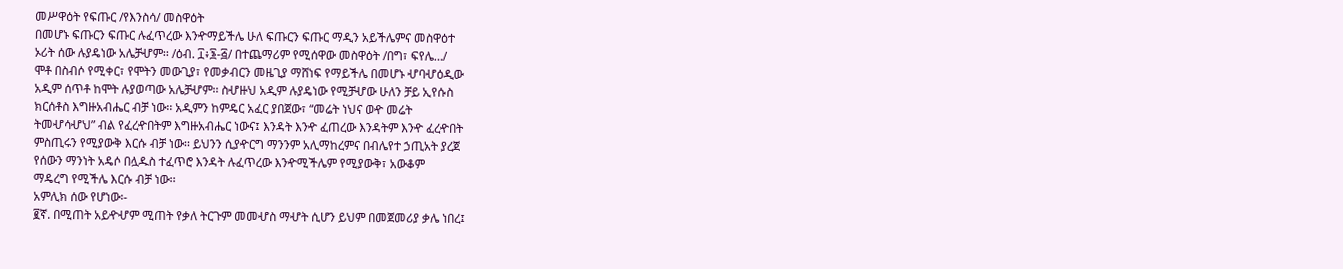መሥዋዕት የፍጡር /የእንስሳ/ መስዋዕት
በመሆኑ ፍጡርን ፍጡር ሉፈጥረው እንዯማይችሌ ሁለ ፍጡርን ፍጡር ማዲን አይችሌምና መስዋዕተ
ኦሪት ሰው ሉያዴነው አሌቻሇም፡፡ /ዕብ. ፲፥፮-፭/ በተጨማሪም የሚሰዋው መስዋዕት /በግ፣ ፍየሌ…/
ሞቶ በስብሶ የሚቀር፣ የሞትን መውጊያ፣ የመቃብርን መዜጊያ ማሸነፍ የማይችሌ በመሆኑ ሇባሇዕዲው
አዲም ሰጥቶ ከሞት ሉያወጣው አሌቻሇም፡፡ ስሇዙህ አዲም ሉያዴነው የሚቻሇው ሁለን ቻይ ኢየሱስ
ክርሰቶስ እግዙአብሔር ብቻ ነው፡፡ አዲምን ከምዴር አፈር ያበጀው፣ “መሬት ነህና ወዯ መሬት
ትመሇሳሇህ” ብል የፈረዯበትም እግዙአብሔር ነውና፤ እንዳት እንዯ ፈጠረው እንዳትም እንዯ ፈረዯበት
ምስጢሩን የሚያውቅ እርሱ ብቻ ነው፡፡ ይህንን ሲያዯርግ ማንንም አሊማከረምና በብሌየተ ኃጢአት ያረጀ
የሰውን ማንነት አዴሶ በሏዱስ ተፈጥሮ እንዳት ሉፈጥረው እንዯሚችሌም የሚያውቅ፣ አውቆም
ማዴረግ የሚችሌ እርሱ ብቻ ነው፡፡
አምሊክ ሰው የሆነው፡-
፪ኛ. በሚጠት አይዯሇም ሚጠት የቃለ ትርጉም መመሇስ ማሇት ሲሆን ይህም በመጀመሪያ ቃሌ ነበረ፤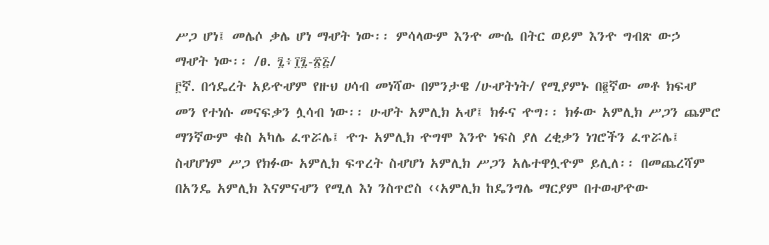ሥጋ ሆነ፤ መሌሶ ቃሌ ሆነ ማሇት ነው፡፡ ምሳላውም እንዯ ሙሴ በትር ወይም እንዯ ግብጽ ውኃ
ማሇት ነው፡፡ /ፀ. ፯፥፲፯-፳፭/
፫ኛ. በኅዴረት አይዯሇም የዙህ ሀሳብ መነሻው በምንታዌ /ሁሇትነት/ የሚያምኑ በ፪ኛው መቶ ክፍሇ
መን የተነሱ መናፍቃን ሏሳብ ነው፡፡ ሁሇት አምሊክ አሇ፤ ክፉና ዯግ፡፡ ክፉው አምሊክ ሥጋን ጨምሮ
ማንኛውም ቁስ አካሌ ፈጥሯሌ፤ ዯጉ አምሊክ ዯግሞ እንዯ ነፍስ ያለ ረቂቃን ነገሮችን ፈጥሯሌ፤
ስሇሆነም ሥጋ የክፉው አምሊክ ፍጥረት ስሇሆነ አምሊክ ሥጋን አሌተዋሏዯም ይሊለ፡፡ በመጨረሻም
በአንዴ አምሊክ እናምናሇን የሚለ እነ ንስጥሮስ ‹‹አምሊክ ከዴንግሌ ማርያም በተወሇዯው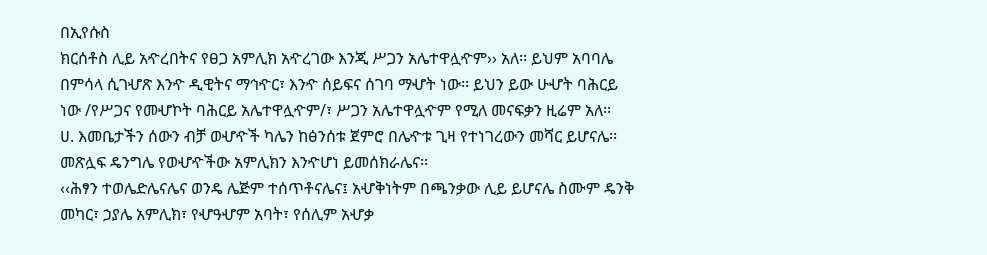በኢየሱስ
ክርሰቶስ ሊይ አዯረበትና የፀጋ አምሊክ አዯረገው እንጂ ሥጋን አሌተዋሏዯም›› አለ፡፡ ይህም አባባሌ
በምሳላ ሲገሇጽ እንዯ ዲዊትና ማኅዯር፣ እንዯ ሰይፍና ሰገባ ማሇት ነው፡፡ ይህን ይው ሁሇት ባሕርይ
ነው /የሥጋና የመሇኮት ባሕርይ አሌተዋሏዯም/፣ ሥጋን አሌተዋሏዯም የሚለ መናፍቃን ዚሬም አለ፡፡
ሀ. እመቤታችን ሰውን ብቻ ወሇዯች ካሌን ከፅንሰቱ ጀምሮ በሌዯቱ ጊዛ የተነገረውን መሻር ይሆናሌ፡፡
መጽሏፍ ዴንግሌ የወሇዯችው አምሊክን እንዯሆነ ይመሰክራሌና፡፡
‹‹ሕፃን ተወሌድሌናሌና ወንዴ ሌጅም ተሰጥቶናሌና፤ አሇቅነትም በጫንቃው ሊይ ይሆናሌ ስሙም ዴንቅ
መካር፣ ኃያሌ አምሊክ፣ የሇዓሇም አባት፣ የሰሊም አሇቃ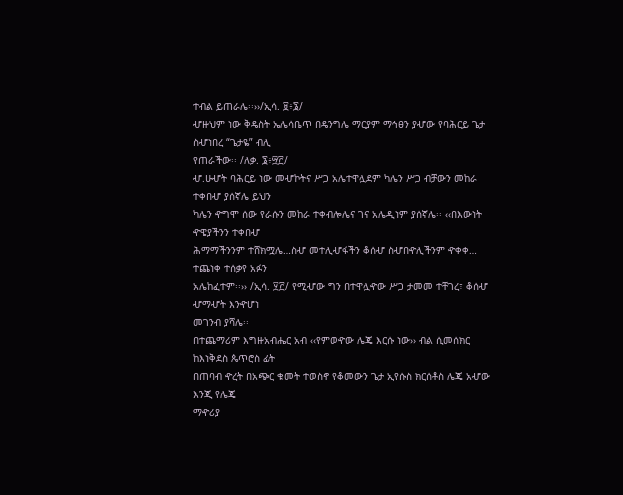ተብል ይጠራሌ፡፡››/ኢሳ. ፱፥፮/
ሇዙህም ነው ቅዴስት ኤሌሳቤጥ በዴንግሌ ማርያም ማኅፀን ያሇው የባሕርይ ጌታ ስሇነበረ “ጌታዬ” ብሊ
የጠራችው፡፡ /ለቃ. ፮፥፵፫/
ሇ.ሁሇት ባሕርይ ነው መሇኮትና ሥጋ አሌተዋሏደም ካሌን ሥጋ ብቻውን መከራ ተቀበሇ ያሰኛሌ ይህን
ካሌን ዯግሞ ሰው የራሱን መከራ ተቀብሎሌና ገና አሌዲነም ያሰኛሌ፡፡ ‹‹በእውነት ዯዌያችንን ተቀበሇ
ሕማማችንንም ተሸክሟሌ…ስሇ መተሊሇፋችን ቆሰሇ ስሇበዯሊችንም ዯቀቀ… ተጨነቀ ተሰቃየ አፉን
አሌከፈተም፡፡›› /ኢሳ. ፶፫/ የሚሇው ግን በተዋሏዯው ሥጋ ታመመ ተቸገረ፣ ቆሰሇ ሇማሇት እንዯሆነ
መገንብ ያሻሌ፡፡
በተጨማሪም እግዙአብሔር አብ ‹‹የምወዯው ሌጄ እርሱ ነው›› ብል ሲመሰክር ከእነቅደስ ጴጥሮስ ፊት
በጠባብ ዯረት በአጭር ቁመት ተወስኖ የቆመውን ጌታ ኢየሱስ ክርሰቶስ ሌጄ አሇው እንጂ የሌጄ
ማዯሪያ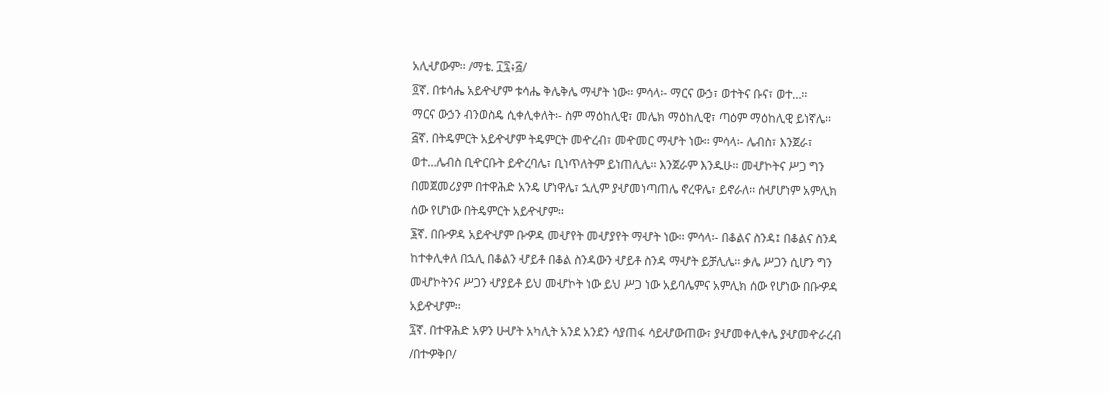አሊሇውም፡፡ /ማቴ. ፲፯፥፭/
፬ኛ. በቱሳሔ አይዯሇም ቱሳሔ ቅሌቅሌ ማሇት ነው፡፡ ምሳላ፡- ማርና ውኃ፣ ወተትና ቡና፣ ወተ…፡፡
ማርና ውኃን ብንወስዴ ሲቀሊቀለት፡- ስም ማዕከሊዊ፣ መሌክ ማዕከሊዊ፣ ጣዕም ማዕከሊዊ ይነኛሌ፡፡
፭ኛ. በትዴምርት አይዯሇም ትዴምርት መዯረብ፣ መዯመር ማሇት ነው፡፡ ምሳላ፡- ሌብስ፣ እንጀራ፣
ወተ…ሌብስ ቢዯርቡት ይዯረባሌ፣ ቢነጥለትም ይነጠሊሌ፡፡ እንጀራም እንዱሁ፡፡ መሇኮትና ሥጋ ግን
በመጀመሪያም በተዋሕድ አንዴ ሆነዋሌ፣ ኋሊም ያሇመነጣጠሌ ኖረዋሌ፣ ይኖራለ፡፡ ሰሇሆነም አምሊክ
ሰው የሆነው በትዴምርት አይዯሇም፡፡
፮ኛ. በቡዏዳ አይዯሇም ቡዏዳ መሇየት መሇያየት ማሇት ነው፡፡ ምሳላ፡- በቆልና ስንዳ፤ በቆልና ስንዳ
ከተቀሊቀለ በኋሊ በቆልን ሇይቶ በቆል ስንዳውን ሇይቶ ስንዳ ማሇት ይቻሊሌ፡፡ ቃሌ ሥጋን ሲሆን ግን
መሇኮትንና ሥጋን ሇያይቶ ይህ መሇኮት ነው ይህ ሥጋ ነው አይባሌምና አምሊክ ሰው የሆነው በቡዏዳ
አይዯሇም፡፡
፯ኛ. በተዋሕድ አዎን ሁሇት አካሊት አንደ አንደን ሳያጠፋ ሳይሇውጠው፣ ያሇመቀሊቀሌ ያሇመዯራረብ
/በተዏቅቦ/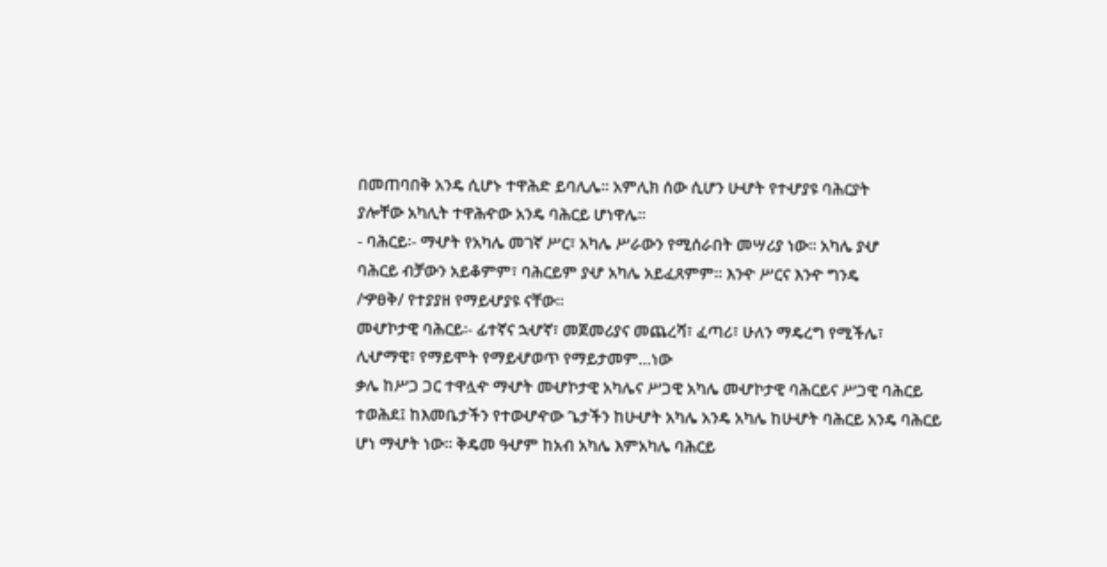በመጠባበቅ አንዴ ሲሆኑ ተዋሕድ ይባሊሌ፡፡ አምሊክ ሰው ሲሆን ሁሇት የተሇያዩ ባሕርያት
ያሎቸው አካሊት ተዋሕዯው አንዴ ባሕርይ ሆነዋሌ፡፡
- ባሕርይ፡- ማሇት የአካሌ መገኛ ሥር፣ አካሌ ሥራውን የሚሰራበት መሣሪያ ነው፡፡ አካሌ ያሇ
ባሕርይ ብቻውን አይቆምም፣ ባሕርይም ያሇ አካሌ አይፈጸምም፡፡ እንዯ ሥርና እንዯ ግንዴ
/ዏፀቅ/ የተያያዘ የማይሇያዩ ናቸው፡፡
መሇኮታዊ ባሕርይ፡- ፊተኛና ኋሇኛ፣ መጀመሪያና መጨረሻ፣ ፈጣሪ፣ ሁለን ማዴረግ የሚችሌ፣
ሊሇማዊ፣ የማይሞት የማይሇወጥ የማይታመም…ነው
ቃሌ ከሥጋ ጋር ተዋሏዯ ማሇት መሇኮታዊ አካሌና ሥጋዊ አካሌ መሇኮታዊ ባሕርይና ሥጋዊ ባሕርይ
ተወሕደ፤ ከእመቤታችን የተወሇዯው ጌታችን ከሁሇት አካሌ አንዴ አካሌ ከሁሇት ባሕርይ አንዴ ባሕርይ
ሆነ ማሇት ነው፡፡ ቅዴመ ዓሇም ከአብ አካሌ እምአካሌ ባሕርይ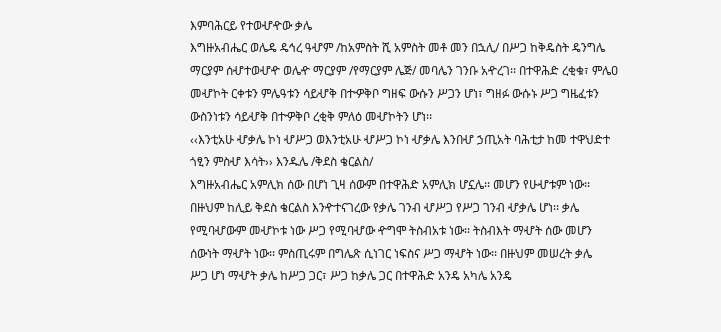እምባሕርይ የተወሇዯው ቃሌ
እግዙአብሔር ወሌዴ ዴኅረ ዓሇም /ከአምስት ሺ አምስት መቶ መን በኋሊ/ በሥጋ ከቅዴስት ዴንግሌ
ማርያም ሰሇተወሇዯ ወሌዯ ማርያም /የማርያም ሌጅ/ መባሌን ገንቡ አዯረገ፡፡ በተዋሕድ ረቂቁ፣ ምሌዐ
መሇኮት ርቀቱን ምሌዓቱን ሳይሇቅ በተዏቅቦ ግዘፍ ውሱን ሥጋን ሆነ፣ ግዘፉ ውሱኑ ሥጋ ግዜፈቱን
ውስንነቱን ሳይሇቅ በተዏቅቦ ረቂቅ ምለዕ መሇኮትን ሆነ፡፡
‹‹እንቲአሁ ሇቃሌ ኮነ ሇሥጋ ወእንቲአሁ ሇሥጋ ኮነ ሇቃሌ እንበሇ ኃጢአት ባሕቲታ ከመ ተዋህድተ
ጎፂን ምስሇ እሳት›› እንዱሌ /ቅደስ ቄርልስ/
እግዙአብሔር አምሊክ ሰው በሆነ ጊዛ ሰውም በተዋሕድ አምሊክ ሆኗሌ፡፡ መሆን የሁሇቱም ነው፡፡
በዙህም ከሊይ ቅደስ ቄርልስ እንዯተናገረው የቃሌ ገንብ ሇሥጋ የሥጋ ገንብ ሇቃሌ ሆነ፡፡ ቃሌ
የሚባሇውም መሇኮቱ ነው ሥጋ የሚባሇው ዯግሞ ትስብአቱ ነው፡፡ ትስብእት ማሇት ሰው መሆን
ሰውነት ማሇት ነው፡፡ ምስጢሩም በግሌጽ ሲነገር ነፍስና ሥጋ ማሇት ነው፡፡ በዙህም መሠረት ቃሌ
ሥጋ ሆነ ማሇት ቃሌ ከሥጋ ጋር፣ ሥጋ ከቃሌ ጋር በተዋሕድ አንዴ አካሌ አንዴ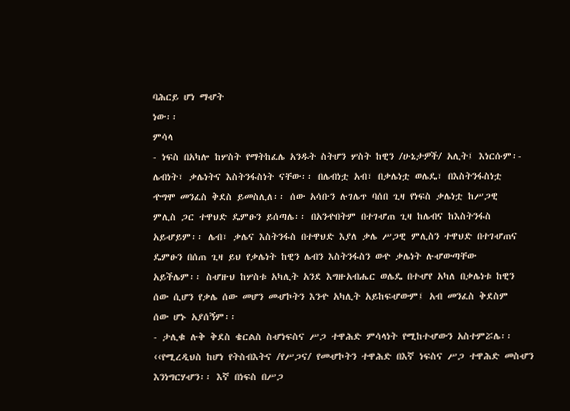ባሕርይ ሆነ ማሇት
ነው፡፡
ምሳላ
- ነፍስ በአካሎ ከሦስት የማትከፈሌ አንዱት ስትሆን ሦስት ከዊን /ሁኔታዎች/ አሊት፤ እነርሱም፡-
ሌብነት፣ ቃሌነትና እስትንፋስነት ናቸው፡፡ በሌብነቷ አብ፣ በቃሌነቷ ወሌዴ፣ በእስትንፋስነቷ
ዯግሞ መንፈስ ቅደስ ይመስሊለ፡፡ ሰው አሳቡን ሉገሌጥ ባሰበ ጊዛ የነፍስ ቃሌነቷ ከሥጋዊ
ምሊስ ጋር ተዋህድ ዴምፁን ይሰጣሌ፡፡ በአንዯበትም በተገሇጠ ጊዛ ከሌብና ከእስትንፋስ
አይሇይም፡፡ ሌብ፣ ቃሌና እስትንፋስ በተዋህድ እያለ ቃሌ ሥጋዊ ምሊስን ተዋህድ በተገሇጠና
ዴምፁን በሰጠ ጊዛ ይህ የቃሌነት ከዊን ሌብን እስትንፋስን ወዯ ቃሌነት ሉሇውጣቸው
አይችሌም፡፡ ስሇዙህ ከሦስቱ አካሊት አንደ እግዙአብሔር ወሌዴ በተሇየ አካለ በቃሌነቱ ከዊን
ሰው ሲሆን የቃሌ ሰው መሆን መሇኮትን እንዯ አካሊት አይከፍሇውም፤ አብ መንፈስ ቅደስም
ሰው ሆኑ አያሰኝም፡፡
- ታሊቁ ሉቅ ቅደስ ቄርልስ ስሇነፍስና ሥጋ ተዋሕድ ምሳላነት የሚከተሇውን አስተምሯሌ፡፡
‹‹የሚረዲህስ ከሆነ የትስብእትና /የሥጋና/ የመሇኮትን ተዋሕድ በእኛ ነፍስና ሥጋ ተዋሕድ መስሇን
እንነግርሃሇን፡፡ እኛ በነፍስ በሥጋ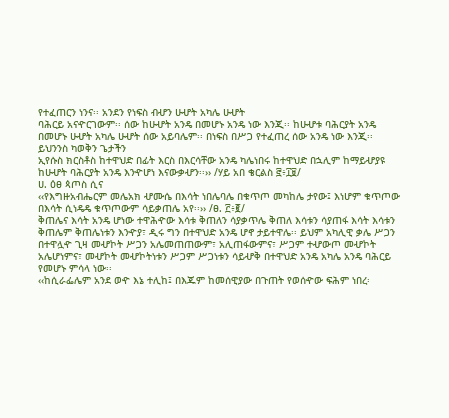የተፈጠርን ነንና፡፡ አንደን የነፍስ ብሇን ሁሇት አካሌ ሁሇት
ባሕርይ አናዯርገውም፡፡ ሰው ከሁሇት አንዴ በመሆኑ አንዴ ነው እንጂ፡፡ ከሁሇቱ ባሕርያት አንዴ
በመሆኑ ሁሇት አካሌ ሁሇት ሰው አይባሌም፡፡ በነፍስ በሥጋ የተፈጠረ ሰው አንዴ ነው እንጂ፡፡
ይህንንስ ካወቅን ጌታችን
ኢየሱስ ክርስቶስ ከተዋህድ በፊት እርስ በእርሳቸው አንዴ ካሌነበሩ ከተዋህድ በኋሊም ከማይሇያዩ
ከሁሇት ባሕርያት አንዴ እንዯሆነ እናውቃሇን፡፡›› /ሃይ አበ ቄርልስ ፸፥፲፱/
ሀ. ዕፀ ጳጦስ ሲና
‹‹የእግዙአብሔርም መሌአክ ሇሙሴ በእሳት ነበሌባሌ በቁጥጦ መካከሌ ታየው፤ እነሆም ቁጥጦው
በእሳት ሲነዴዴ ቁጥጦውም ሳይቃጠሌ አየ፡፡›› /ፀ. ፫፥፪/
ቅጠሌና እሳት አንዴ ሆነው ተዋሕዯው እሳቱ ቅጠለን ሳያቃጥሌ ቅጠለ እሳቱን ሳያጠፋ እሳት እሳቱን
ቅጠሌም ቅጠሌነቱን እንዯያ፣ ዲሩ ግን በተዋህድ አንዴ ሆኖ ታይተዋሌ፡፡ ይህም አካሊዊ ቃሌ ሥጋን
በተዋሏዯ ጊዛ መሇኮት ሥጋን አሌመጠጠውም፣ አሊጠፋውምና፣ ሥጋም ተሇውጦ መሇኮት
አሌሆነምና፣ መሇኮት መሇኮትነቱን ሥጋም ሥጋነቱን ሳይሇቅ በተዋህድ አንዴ አካሌ አንዴ ባሕርይ
የመሆኑ ምሳላ ነው፡፡
‹‹ከሲራፌሌም አንደ ወዯ እኔ ተሊከ፤ በእጁም ከመሰዊያው በጉጠት የወሰዯው ፍሕም ነበረ፡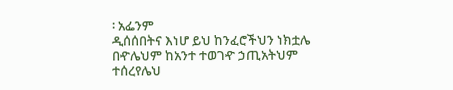፡ አፌንም
ዲሰሰበትና እነሆ ይህ ከንፈሮችህን ነክቷሌ በዯሌህም ከአንተ ተወገዯ ኃጢአትህም ተሰረየሌህ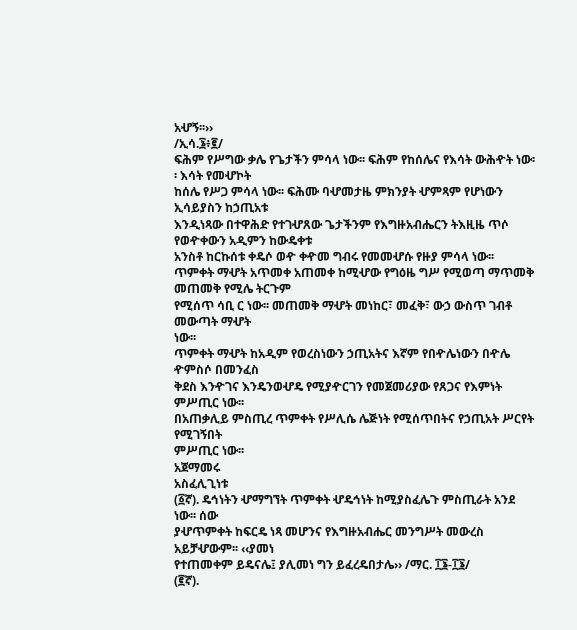አሇኝ፡፡››
/ኢሳ.፮፥፪/
ፍሕም የሥግው ቃሌ የጌታችን ምሳላ ነው፡፡ ፍሕም የከሰሌና የእሳት ውሕዯት ነው፡፡ እሳት የመሇኮት
ከሰሌ የሥጋ ምሳላ ነው፡፡ ፍሕሙ ባሇመታዜ ምክንያት ሇምጻም የሆነውን ኢሳይያስን ከኃጢአቱ
እንዲነጻው በተዋሕድ የተገሇጸው ጌታችንም የእግዙአብሔርን ትእዚዜ ጥሶ የወዯቀውን አዲምን ከውዴቀቱ
አንስቶ ከርኩሰቱ ቀዴሶ ወዯ ቀዯመ ግብሩ የመመሇሱ የዙያ ምሳላ ነው፡፡
ጥምቀት ማሇት አጥመቀ አጠመቀ ከሚሇው የግዕዜ ግሥ የሚወጣ ማጥመቅ መጠመቅ የሚሌ ትርጉም
የሚሰጥ ሳቢ ር ነው፡፡ መጠመቅ ማሇት መነከር፣ መፈቅ፣ ውኃ ውስጥ ገብቶ መውጣት ማሇት
ነው፡፡
ጥምቀት ማሇት ከአዲም የወረስነውን ኃጢአትና እኛም የበዯሌነውን በዯሌ ዯምስሶ በመንፈስ
ቅደስ እንዯገና እንዴንወሇዴ የሚያዯርገን የመጀመሪያው የጸጋና የእምነት ምሥጢር ነው፡፡
በአጠቃሊይ ምስጢረ ጥምቀት የሥሊሴ ሌጅነት የሚሰጥበትና የኃጢአት ሥርየት የሚገኝበት
ምሥጢር ነው፡፡
አጀማመሩ
አስፈሊጊነቱ
(፩ኛ). ዴኅነትን ሇማግኘት ጥምቀት ሇዴኅነት ከሚያስፈሌጉ ምስጢራት አንደ ነው፡፡ ሰው
ያሇጥምቀት ከፍርዴ ነጻ መሆንና የእግዙአብሔር መንግሥት መውረስ አይቻሇውም፡፡ ‹‹ያመነ
የተጠመቀም ይዴናሌ፤ ያሊመነ ግን ይፈረዴበታሌ›› /ማር. ፲፮-፲፮/
(፪ኛ).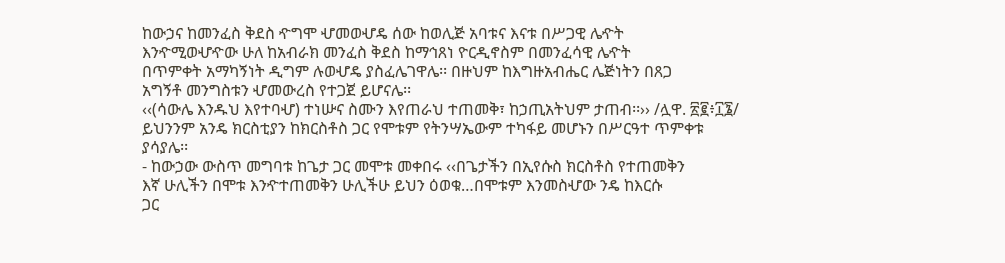ከውኃና ከመንፈስ ቅደስ ዯግሞ ሇመወሇዴ ሰው ከወሊጅ አባቱና እናቱ በሥጋዊ ሌዯት
እንዯሚወሇዯው ሁለ ከአብራክ መንፈስ ቅደስ ከማኅጸነ ዮርዲኖስም በመንፈሳዊ ሌዯት
በጥምቀት አማካኝነት ዲግም ሉወሇዴ ያስፈሌገዋሌ፡፡ በዙህም ከእግዙአብሔር ሌጅነትን በጸጋ
አግኝቶ መንግስቱን ሇመውረስ የተጋጀ ይሆናሌ፡፡
‹‹(ሳውሌ እንዱህ እየተባሇ) ተነሡና ስሙን እየጠራህ ተጠመቅ፣ ከኃጢአትህም ታጠብ፡፡›› /ሏዋ. ፳፪፥፲፮/
ይህንንም አንዴ ክርስቲያን ከክርስቶስ ጋር የሞቱም የትንሣኤውም ተካፋይ መሆኑን በሥርዓተ ጥምቀቱ
ያሳያሌ፡፡
- ከውኃው ውስጥ መግባቱ ከጌታ ጋር መሞቱ መቀበሩ ‹‹በጌታችን በኢየሱስ ክርስቶስ የተጠመቅን
እኛ ሁሊችን በሞቱ እንዯተጠመቅን ሁሊችሁ ይህን ዕወቁ…በሞቱም እንመስሇው ንዴ ከእርሱ
ጋር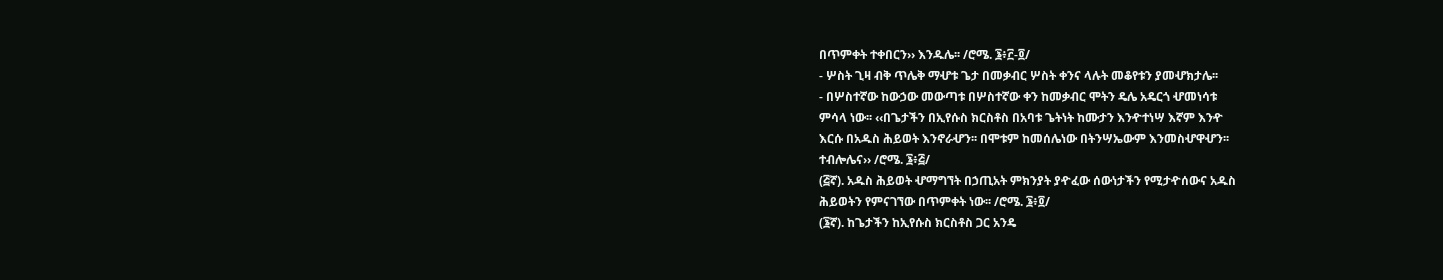በጥምቀት ተቀበርን›› እንዱሌ፡፡ /ሮሜ. ፮፥፫-፬/
- ሦስት ጊዛ ብቅ ጥሌቅ ማሇቱ ጌታ በመቃብር ሦስት ቀንና ላሉት መቆየቱን ያመሇክታሌ፡፡
- በሦስተኛው ከውኃው መውጣቱ በሦስተኛው ቀን ከመቃብር ሞትን ዴሌ አዴርጎ ሇመነሳቱ
ምሳላ ነው፡፡ ‹‹በጌታችን በኢየሱስ ክርስቶስ በአባቱ ጌትነት ከሙታን እንዯተነሣ እኛም እንዯ
እርሱ በአዱስ ሕይወት እንኖራሇን፡፡ በሞቱም ከመሰሌነው በትንሣኤውም እንመስሇዋሇን፡፡
ተብሎሌና›› /ሮሜ. ፮፥፭/
(፭ኛ). አዱስ ሕይወት ሇማግኘት በኃጢአት ምክንያት ያዯፈው ሰውነታችን የሚታዯሰውና አዱስ
ሕይወትን የምናገኘው በጥምቀት ነው፡፡ /ሮሜ. ፮፥፬/
(፮ኛ). ከጌታችን ከኢየሱስ ክርስቶስ ጋር አንዴ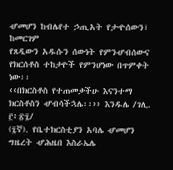ሇመሆን ከብሌየተ ኃጢአት የታዯሰውን፣ ከመርገም
የጸዲውን አዱሱን ሰውነት የምንሇብሰውና የክርሰቶስ ተከታዮች የምንሆነው በጥምቀት ነው፡፡
‹‹በክርስቶስ የተጠመቃችሁ እናንተማ ክርስቶስን ሇብሳችኋሌ፡፡›› እንዱሌ /ገሊ. ፫፥፳፯/
(፯ኛ). የቤተክርስቲያን አባሌ ሇመሆን ግዜረት ሇሕዜበ እስራኤሌ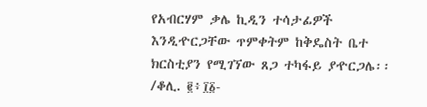የአብርሃም ቃሌ ኪዲን ተሳታፊዎች
እንዲዯርጋቸው ጥምቀትም ከቅዴስት ቤተ ክርስቲያን የሚገኘው ጸጋ ተካፋይ ያዯርጋሌ፡፡ /ቆሊ. ፪፥፲፩-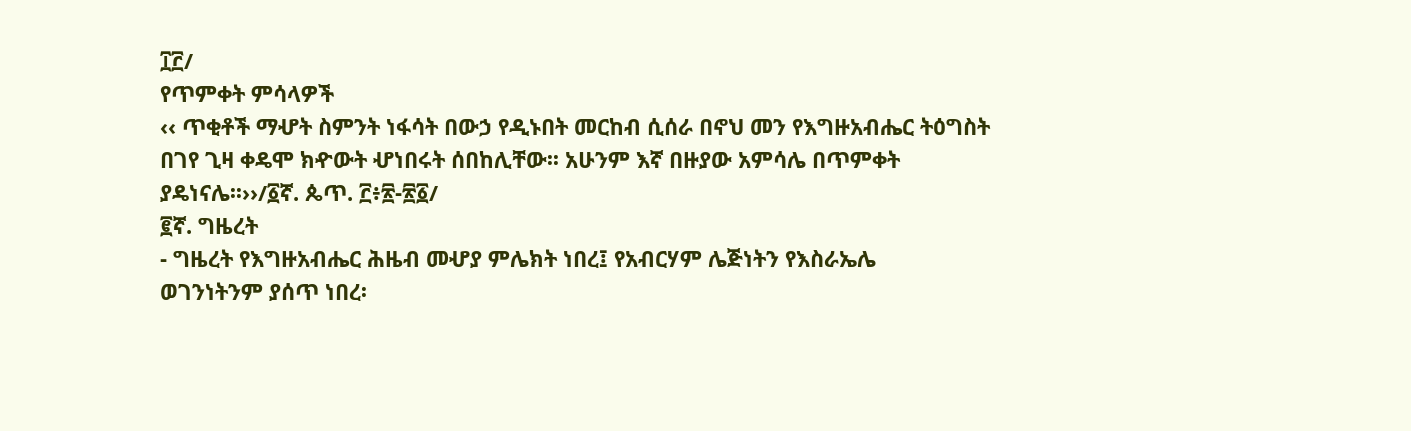፲፫/
የጥምቀት ምሳላዎች
‹‹ ጥቂቶች ማሇት ስምንት ነፋሳት በውኃ የዲኑበት መርከብ ሲሰራ በኖህ መን የእግዙአብሔር ትዕግስት
በገየ ጊዛ ቀዴሞ ክዯውት ሇነበሩት ሰበከሊቸው፡፡ አሁንም እኛ በዙያው አምሳሌ በጥምቀት
ያዴነናሌ፡፡››/፩ኛ. ጴጥ. ፫፥፳-፳፩/
፪ኛ. ግዜረት
- ግዜረት የእግዙአብሔር ሕዜብ መሇያ ምሌክት ነበረ፤ የአብርሃም ሌጅነትን የእስራኤሌ
ወገንነትንም ያሰጥ ነበረ፡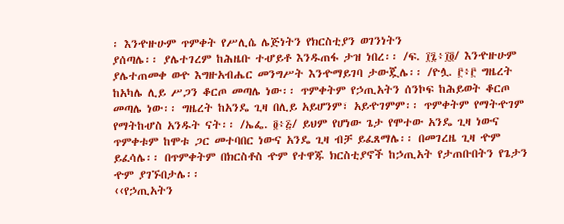፡ እንዯዙሁም ጥምቀት የሥሊሴ ሌጅነትን የክርስቲያን ወገንነትን
ያሰጣሌ፡፡ ያሌተገረም ከሕዜቡ ተሇይቶ እንዱጠፋ ታዝ ነበረ፡፡ /ፍ. ፲፯፥፲፬/ እንዯዙሁም
ያሌተጠመቀ ወዯ እግዙአብሔር መንግሥት እንዯማይገባ ታውጇሌ፡፡ /ዮሏ. ፫፥፫ ግዜረት
ከአካሌ ሊይ ሥጋን ቆርጦ መጣሌ ነው፡፡ ጥምቀትም የኃጢአትን ሰንኮፍ ከሕይወት ቆርጦ
መጣሌ ነው፡፡ ግዜረት ከአንዴ ጊዛ በሊይ አይሆንም፣ አይዯገምም፡፡ ጥምቀትም የማትዯገም
የማትከሇስ አንዱት ናት፡፡ /ኤፌ. ፬፥፭/ ይህም የሆነው ጌታ የሞተው አንዴ ጊዛ ነውና
ጥምቀቱም ከሞቱ ጋር መተባበር ነውና አንዴ ጊዛ ብቻ ይፈጸማሌ፡፡ በመገረዜ ጊዛ ዯም
ይፈሳሌ፡፡ በጥምቀትም በክርስቶስ ዯም የተዋጁ ክርስቲያኖች ከኃጢአት የታጠቡበትን የጌታን
ዯም ያገኙበታሌ፡፡
‹‹የኃጢአትን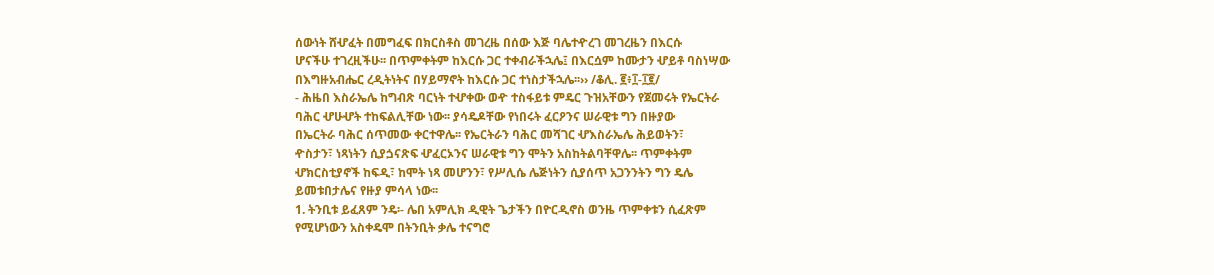ሰውነት ሸሇፈት በመግፈፍ በክርስቶስ መገረዜ በሰው እጅ ባሌተዯረገ መገረዜን በእርሱ
ሆናችሁ ተገረዚችሁ፡፡ በጥምቀትም ከእርሱ ጋር ተቀብራችኋሌ፤ በእርሷም ከሙታን ሇይቶ ባስነሣው
በእግዙአብሔር ረዲትነትና በሃይማኖት ከእርሱ ጋር ተነስታችኋሌ፡፡›› /ቆሊ. ፪፥፲-፲፪/
- ሕዜበ እስራኤሌ ከግብጽ ባርነት ተሇቀው ወዯ ተስፋይቱ ምዴር ጉዝአቸውን የጀመሩት የኤርትራ
ባሕር ሇሁሇት ተከፍልሊቸው ነው፡፡ ያሳዴዶቸው የነበሩት ፈርዖንና ሠራዊቱ ግን በዙያው
በኤርትራ ባሕር ሰጥመው ቀርተዋሌ፡፡ የኤርትራን ባሕር መሻገር ሇእስራኤሌ ሕይወትን፣
ዯስታን፣ ነጻነትን ሲያጏናጽፍ ሇፈርኦንና ሠራዊቱ ግን ሞትን አስከትልባቸዋሌ፡፡ ጥምቀትም
ሇክርስቲያኖች ከፍዲ፣ ከሞት ነጻ መሆንን፣ የሥሊሴ ሌጅነትን ሲያሰጥ አጋንንትን ግን ዴሌ
ይመቱበታሌና የዙያ ምሳላ ነው፡፡
1. ትንቢቱ ይፈጸም ንዴ፡- ሌበ አምሊክ ዲዊት ጌታችን በዮርዲኖስ ወንዜ ጥምቀቱን ሲፈጽም
የሚሆነውን አስቀዴሞ በትንቢት ቃሌ ተናግሮ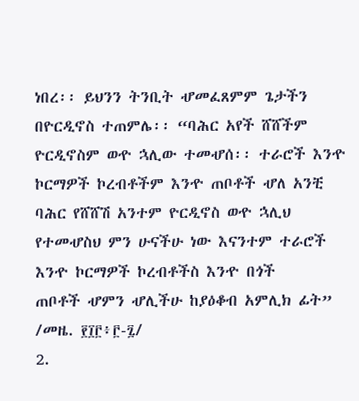ነበረ፡፡ ይህንን ትንቢት ሇመፈጸምም ጌታችን
በዮርዲኖስ ተጠምሌ፡፡ “ባሕር አየች ሸሸችም ዮርዲኖስም ወዯ ኋሊው ተመሇሰ፡፡ ተራሮች እንዯ
ኮርማዎች ኮረብቶችም እንዯ ጠቦቶች ሇለ አንቺ ባሕር የሸሸሽ አንተም ዮርዲኖስ ወዯ ኋሊህ
የተመሇስህ ምን ሁናችሁ ነው እናንተም ተራሮች እንዯ ኮርማዎች ኮረብቶችስ እንዯ በጎች
ጠቦቶች ሇምን ሇሊችሁ ከያዕቆብ አምሊክ ፊት” /መዜ. ፻፲፫፥፫-፯/
2.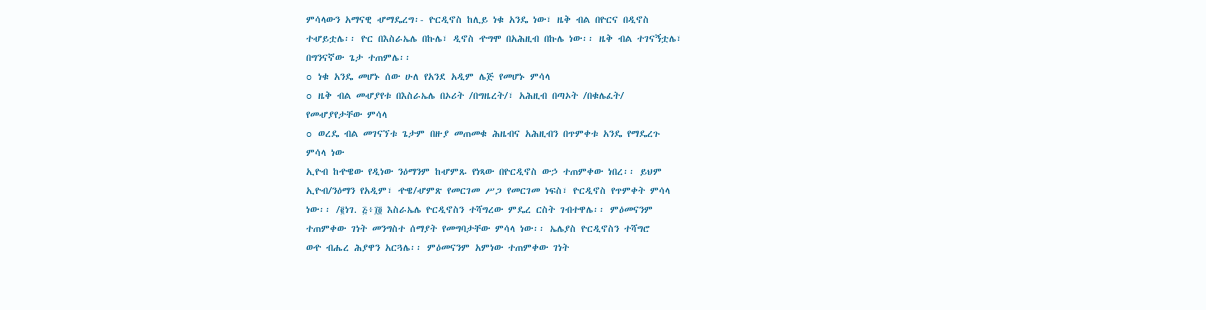ምሳላውን አማናዊ ሇማዴረግ፡- ዮርዲኖስ ከሊይ ነቁ አንዴ ነው፣ ዜቅ ብል በዮርና በዲኖስ
ተሇይቷሌ፡፡ ዮር በእስራኤሌ በኩሌ፣ ዲኖስ ዯግሞ በአሕዚብ በኩሌ ነው፡፡ ዜቅ ብል ተገናኝቷሌ፣
በግንናኛው ጌታ ተጠምሌ፡፡
o ነቁ አንዴ መሆኑ ሰው ሁለ የአንደ አዲም ሌጅ የመሆኑ ምሳላ
o ዜቅ ብል መሇያየቱ በእስራኤሌ በኦሪት /በግዜረት/፣ አሕዚብ በጣኦት /በቁሌፈት/
የመሇያየታቸው ምሳላ
o ወረዴ ብል መገናኘቱ ጌታም በዙያ መጠመቁ ሕዜብና አሕዚብን በጥምቀቱ አንዴ የማዴረጉ
ምሳላ ነው
ኢዮብ ከዯዌው የዲነው ንዕማንም ከሇምጹ የነጻው በዮርዲኖስ ውኃ ተጠምቀው ነበረ፡፡ ይህም
ኢዮብ/ንዕማን የአዲም፣ ዯዌ/ሇምጽ የመርገመ ሥጋ የመርገመ ነፍስ፣ ዮርዲኖስ የጥምቀት ምሳላ
ነው፡፡ /፪ነገ. ፭፥፲፬ እስራኤሌ ዮርዲኖስን ተሻግረው ምዴረ ርስት ገብተዋሌ፡፡ ምዕመናንም
ተጠምቀው ገነት መንግስተ ሰማያት የመግባታቸው ምሳላ ነው፡፡ ኤሌያስ ዮርዲኖስን ተሻግሮ
ወዯ ብሔረ ሕያዋን አርጓሌ፡፡ ምዕመናንም አምነው ተጠምቀው ገነት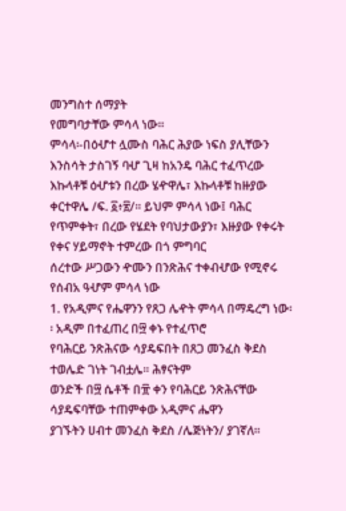መንግስተ ሰማያት
የመግባታቸው ምሳላ ነው፡፡
ምሳላ፡-በዕሇተ ሏሙስ ባሕር ሕያው ነፍስ ያሊቸውን እንስሳት ታስገኝ ባሇ ጊዛ ከአንዴ ባሕር ተፈጥረው
እኩላቶቹ ዕሇቱን በረው ሄዯዋሌ፣ እኩላቶቹ ከዙያው ቀርተዋሌ /ፍ. ፩፥፳/፡፡ ይህም ምሳላ ነው፤ ባሕር
የጥምቀት፣ በረው የሄደት የባህታውያን፣ እዙያው የቀሩት የቀና ሃይማኖት ተምረው በጎ ምግባር
ሰረተው ሥጋውን ዯሙን በንጽሕና ተቀብሇው የሚኖሩ የሰብአ ዓሇም ምሳላ ነው
1. የአዲምና የሔዋንን የጸጋ ሌዯት ምሳላ በማዴረግ ነው፡፡ አዲም በተፈጠረ በ፵ ቀኑ የተፈጥሮ
የባሕርይ ንጽሕናው ሳያዴፍበት በጸጋ መንፈስ ቅደስ ተወሌድ ገነት ገብቷሌ፡፡ ሕፃናትም
ወንድች በ፵ ሴቶች በ፹ ቀን የባሕርይ ንጽሕናቸው ሳያዴፍባቸው ተጠምቀው አዲምና ሔዋን
ያገኙትን ሀብተ መንፈስ ቅደስ /ሌጅነትን/ ያገኛለ፡፡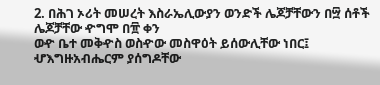2. በሕገ ኦሪት መሠረት እስራኤሊውያን ወንድች ሌጆቻቸውን በ፵ ሰቶች ሌጆቻቸው ዯግሞ በ፹ ቀን
ወዯ ቤተ መቅዯስ ወስዯው መስዋዕት ይሰውሊቸው ነበር፤ ሇእግዙአብሔርም ያሰግዶቸው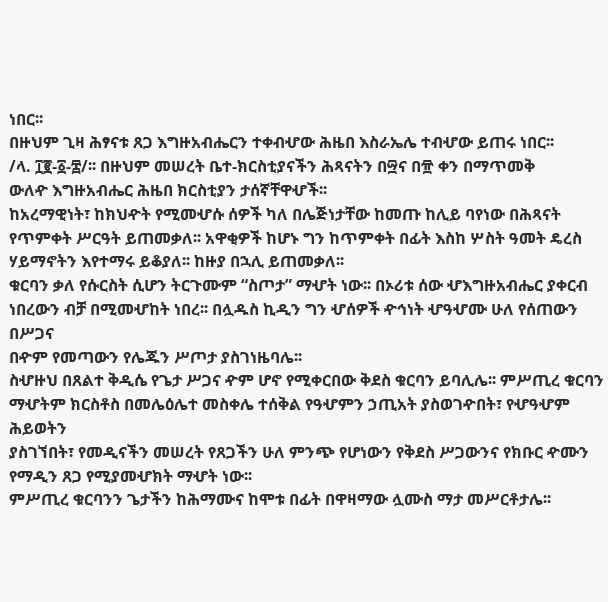ነበር፡፡
በዙህም ጊዛ ሕፃናቱ ጸጋ እግዙአብሔርን ተቀብሇው ሕዜበ እስራኤሌ ተብሇው ይጠሩ ነበር፡፡
/ላ. ፲፪-፩-፰/፡፡ በዙህም መሠረት ቤተ-ክርስቲያናችን ሕጻናትን በ፵ና በ፹ ቀን በማጥመቅ
ውለዯ እግዙአብሔር ሕዜበ ክርስቲያን ታሰኛቸዋሇች፡፡
ከአረማዊነት፣ ከክህዯት የሚመሇሱ ሰዎች ካለ በሌጅነታቸው ከመጡ ከሊይ ባየነው በሕጻናት
የጥምቀት ሥርዓት ይጠመቃለ፡፡ አዋቂዎች ከሆኑ ግን ከጥምቀት በፊት እስከ ሦስት ዓመት ዴረስ
ሃይማኖትን እየተማሩ ይቆያለ፡፡ ከዙያ በኋሊ ይጠመቃለ፡፡
ቁርባን ቃለ የሱርስት ሲሆን ትርጉሙም “ስጦታ” ማሇት ነው፡፡ በኦሪቱ ሰው ሇእግዙአብሔር ያቀርብ
ነበረውን ብቻ በሚመሇከት ነበረ፡፡ በሏዱስ ኪዲን ግን ሇሰዎች ዯኅነት ሇዓሇሙ ሁለ የሰጠውን በሥጋና
በዯም የመጣውን የሌጁን ሥጦታ ያስገነዜባሌ፡፡
ስሇዙህ በጸልተ ቅዲሴ የጌታ ሥጋና ዯም ሆኖ የሚቀርበው ቅደስ ቁርባን ይባሊሌ፡፡ ምሥጢረ ቁርባን
ማሇትም ክርስቶስ በመሌዕሌተ መስቀሌ ተሰቅል የዓሇምን ኃጢአት ያስወገዯበት፣ የሇዓሇም ሕይወትን
ያስገኘበት፣ የመዲናችን መሠረት የጸጋችን ሁለ ምንጭ የሆነውን የቅደስ ሥጋውንና የክቡር ዯሙን
የማዲን ጸጋ የሚያመሇክት ማሇት ነው፡፡
ምሥጢረ ቁርባንን ጌታችን ከሕማሙና ከሞቱ በፊት በዋዛማው ሏሙስ ማታ መሥርቶታሌ፡፡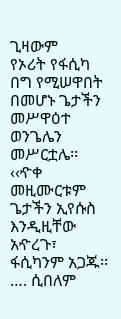ጊዛውም
የኦሪት የፋሲካ በግ የሚሠዋበት በመሆኑ ጌታችን መሥዋዕተ ወንጌሌን መሥርቷሌ፡፡
‹‹ዯቀ መዚሙርቱም ጌታችን ኢየሱስ እንዲዚቸው አዯረጉ፣ ፋሲካንም አጋጁ፡፡…. ሲበለም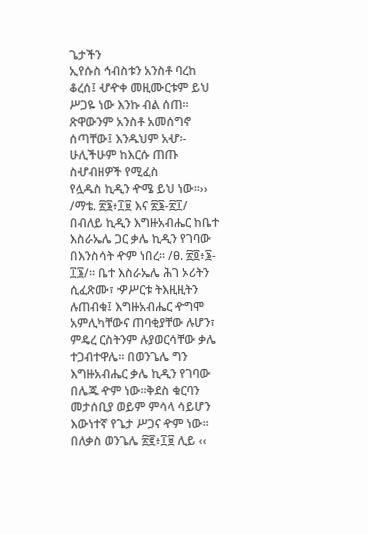ጌታችን
ኢየሱስ ኅብስቱን አንስቶ ባረከ ቆረሰ፤ ሇዯቀ መዚሙርቱም ይህ ሥጋዬ ነው እንኩ ብል ሰጠ፡፡
ጽዋውንም አንስቶ አመሰግኖ ሰጣቸው፤ እንዱህም አሇ፡- ሁሊችሁም ከእርሱ ጠጡ ስሇብዘዎች የሚፈስ
የሏዱስ ኪዲን ዯሜ ይህ ነው፡፡›› /ማቴ. ፳፮፥፲፱ እና ፳፮-፳፲/
በብለይ ኪዲን እግዙአብሔር ከቤተ እስራኤሌ ጋር ቃሌ ኪዲን የገባው በእንስሳት ዯም ነበረ፡፡ /ፀ. ፳፬፥፮-
፲፮/፡፡ ቤተ እስራኤሌ ሕገ ኦሪትን ሲፈጽሙ፣ ዏሥርቱ ትእዚዚትን ሉጠብቁ፤ እግዙአብሔር ዯግሞ
አምሊካቸውና ጠባቂያቸው ሉሆን፣ ምዴረ ርስትንም ሉያወርሳቸው ቃሌ ተጋብተዋሌ፡፡ በወንጌሌ ግን
እግዙአብሔር ቃሌ ኪዲን የገባው በሌጁ ዯም ነው፡፡ቅደስ ቁርባን መታሰቢያ ወይም ምሳላ ሳይሆን
እውነተኛ የጌታ ሥጋና ዯም ነው፡፡ በለቃስ ወንጌሌ ፳፪፥፲፱ ሊይ ‹‹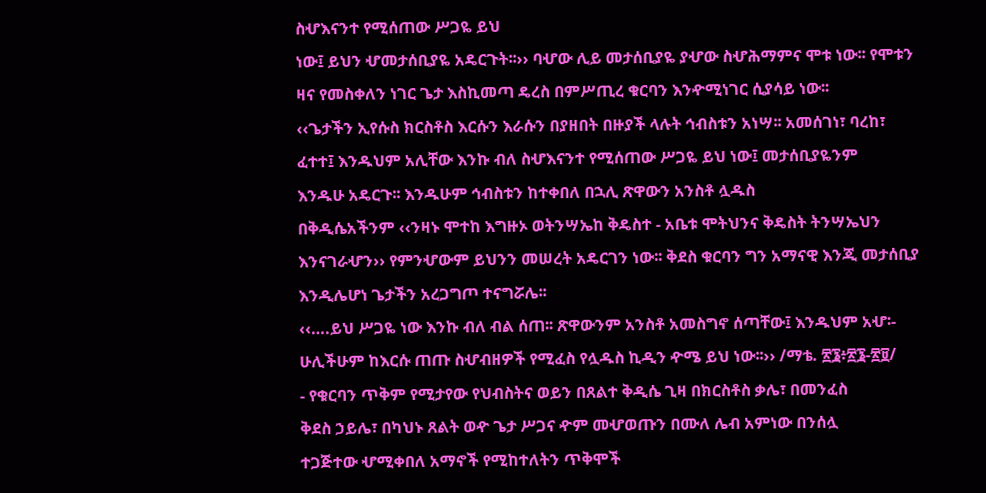ስሇእናንተ የሚሰጠው ሥጋዬ ይህ
ነው፤ ይህን ሇመታሰቢያዬ አዴርጉት፡፡›› ባሇው ሊይ መታሰቢያዬ ያሇው ስሇሕማምና ሞቱ ነው፡፡ የሞቱን
ዛና የመስቀለን ነገር ጌታ እስኪመጣ ዴረስ በምሥጢረ ቁርባን እንዯሚነገር ሲያሳይ ነው፡፡
‹‹ጌታችን ኢየሱስ ክርስቶስ እርሱን እራሱን በያዘበት በዙያች ላሉት ኅብስቱን አነሣ፡፡ አመሰገነ፣ ባረከ፣
ፈተተ፤ እንዱህም አሊቸው እንኩ ብለ ስሇእናንተ የሚሰጠው ሥጋዬ ይህ ነው፤ መታሰቢያዬንም
እንዱሁ አዴርጉ፡፡ እንዱሁም ኅብስቱን ከተቀበለ በኋሊ ጽዋውን አንስቶ ሏዱስ
በቅዲሴአችንም ‹‹ንዛኑ ሞተከ እግዙኦ ወትንሣኤከ ቅዴስተ - አቤቱ ሞትህንና ቅዴስት ትንሣኤህን
እንናገራሇን›› የምንሇውም ይህንን መሠረት አዴርገን ነው፡፡ ቅደስ ቁርባን ግን አማናዊ እንጂ መታሰቢያ
እንዲሌሆነ ጌታችን አረጋግጦ ተናግሯሌ፡፡
‹‹….ይህ ሥጋዬ ነው እንኩ ብለ ብል ሰጠ፡፡ ጽዋውንም አንስቶ አመስግኖ ሰጣቸው፤ እንዱህም አሇ፡-
ሁሊችሁም ከእርሱ ጠጡ ስሇብዘዎች የሚፈስ የሏዱስ ኪዲን ዯሜ ይህ ነው፡፡›› /ማቴ. ፳፮፥፳፮-፳፱/
- የቁርባን ጥቅም የሚታየው የህብስትና ወይን በጸልተ ቅዲሴ ጊዛ በክርስቶስ ቃሌ፣ በመንፈስ
ቅደስ ኃይሌ፣ በካህኑ ጸልት ወዯ ጌታ ሥጋና ዯም መሇወጡን በሙለ ሌብ አምነው በንሰሏ
ተጋጅተው ሇሚቀበለ አማኖች የሚከተለትን ጥቅሞች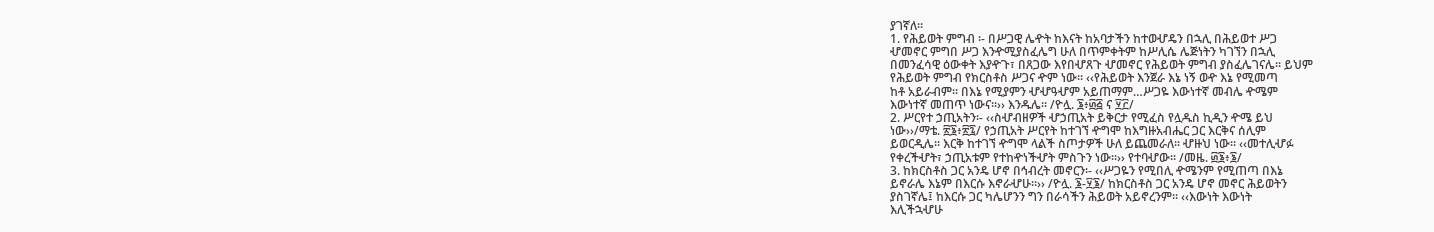ያገኛለ፡፡
1. የሕይወት ምግብ ፡- በሥጋዊ ሌዯት ከእናት ከአባታችን ከተወሇዴን በኋሊ በሕይወተ ሥጋ
ሇመኖር ምግበ ሥጋ እንዯሚያስፈሌግ ሁለ በጥምቀትም ከሥሊሴ ሌጅነትን ካገኘን በኋሊ
በመንፈሳዊ ዕውቀት እያዯጉ፣ በጸጋው እየበሇጸጉ ሇመኖር የሕይወት ምግብ ያስፈሌገናሌ፡፡ ይህም
የሕይወት ምግብ የክርስቶስ ሥጋና ዯም ነው፡፡ ‹‹የሕይወት እንጀራ እኔ ነኝ ወዯ እኔ የሚመጣ
ከቶ አይራብም፡፡ በእኔ የሚያምን ሇሇዓሇም አይጠማም…ሥጋዬ እውነተኛ መብሌ ዯሜም
እውነተኛ መጠጥ ነውና፡፡›› እንዱሌ፡፡ /ዮሏ. ፮፥፴፭ ና ፶፫/
2. ሥርየተ ኃጢአትን፡- ‹‹ስሇብዘዎች ሇኃጢአት ይቅርታ የሚፈስ የሏዱስ ኪዲን ዯሜ ይህ
ነው››/ማቴ. ፳፮፥፳፯/ የኃጢአት ሥርየት ከተገኘ ዯግሞ ከእግዙአብሔር ጋር እርቅና ሰሊም
ይወርዲሌ፡፡ እርቅ ከተገኘ ዯግሞ ላልች ስጦታዎች ሁለ ይጨመራለ፡፡ ሇዙህ ነው፡፡ ‹‹መተሊሇፉ
የቀረችሇት፣ ኃጢአቱም የተከዯነችሇት ምስጉን ነው፡፡›› የተባሇው፡፡ /መዜ. ፴፮፥፮/
3. ከክርስቶስ ጋር አንዴ ሆኖ በኅብረት መኖርን፡- ‹‹ሥጋዬን የሚበሊ ዯሜንም የሚጠጣ በእኔ
ይኖራሌ እኔም በእርሱ እኖራሇሁ፡፡›› /ዮሏ. ፮-፶፮/ ከክርስቶስ ጋር አንዴ ሆኖ መኖር ሕይወትን
ያስገኛሌ፤ ከእርሱ ጋር ካሌሆንን ግን በራሳችን ሕይወት አይኖረንም፡፡ ‹‹እውነት እውነት
እሊችኋሇሁ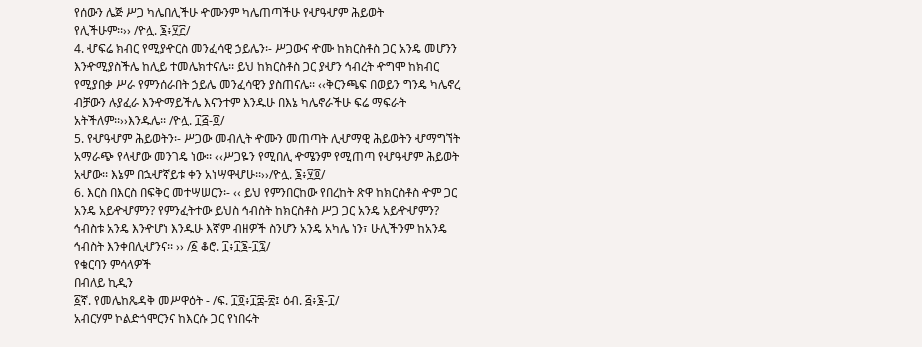የሰውን ሌጅ ሥጋ ካሌበሊችሁ ዯሙንም ካሌጠጣችሁ የሇዓሇም ሕይወት
የሊችሁም፡፡›› /ዮሏ. ፮፥፶፫/
4. ሇፍሬ ክብር የሚያዯርስ መንፈሳዊ ኃይሌን፡- ሥጋውና ዯሙ ከክርስቶስ ጋር አንዴ መሆንን
እንዯሚያስችሌ ከሊይ ተመሌክተናሌ፡፡ ይህ ከክርስቶስ ጋር ያሇን ኅብረት ዯግሞ ከክብር
የሚያበቃ ሥራ የምንሰራበት ኃይሌ መንፈሳዊን ያስጠናሌ፡፡ ‹‹ቅርንጫፍ በወይን ግንዴ ካሌኖረ
ብቻውን ሉያፈራ እንዯማይችሌ እናንተም እንዱሁ በእኔ ካሌኖራችሁ ፍሬ ማፍራት
አትችለም፡፡››እንዱሌ፡፡ /ዮሏ. ፲፭-፬/
5. የሇዓሇም ሕይወትን፡- ሥጋው መብሊት ዯሙን መጠጣት ሊሇማዊ ሕይወትን ሇማግኘት
አማራጭ የላሇው መንገዴ ነው፡፡ ‹‹ሥጋዬን የሚበሊ ዯሜንም የሚጠጣ የሇዓሇም ሕይወት
አሇው፡፡ እኔም በኋሇኛይቱ ቀን አነሣዋሇሁ፡፡››/ዮሏ. ፮፥፶፬/
6. እርስ በእርስ በፍቅር መተሣሠርን፡- ‹‹ ይህ የምንበርከው የበረከት ጽዋ ከክርስቶስ ዯም ጋር
አንዴ አይዯሇምን? የምንፈትተው ይህስ ኅብስት ከክርስቶስ ሥጋ ጋር አንዴ አይዯሇምን?
ኅብስቱ አንዴ እንዯሆነ እንዱሁ እኛም ብዘዎች ስንሆን አንዴ አካሌ ነን፣ ሁሊችንም ከአንዴ
ኅብስት እንቀበሊሇንና፡፡ ›› /፩ ቆሮ. ፲፥፲፮-፲፯/
የቁርባን ምሳላዎች
በብለይ ኪዲን
፩ኛ. የመሌከጼዳቅ መሥዋዕት - /ፍ. ፲፬፥፲፰-፳፤ ዕብ. ፭፥፮-፲/
አብርሃም ኮልድጎሞርንና ከእርሱ ጋር የነበሩት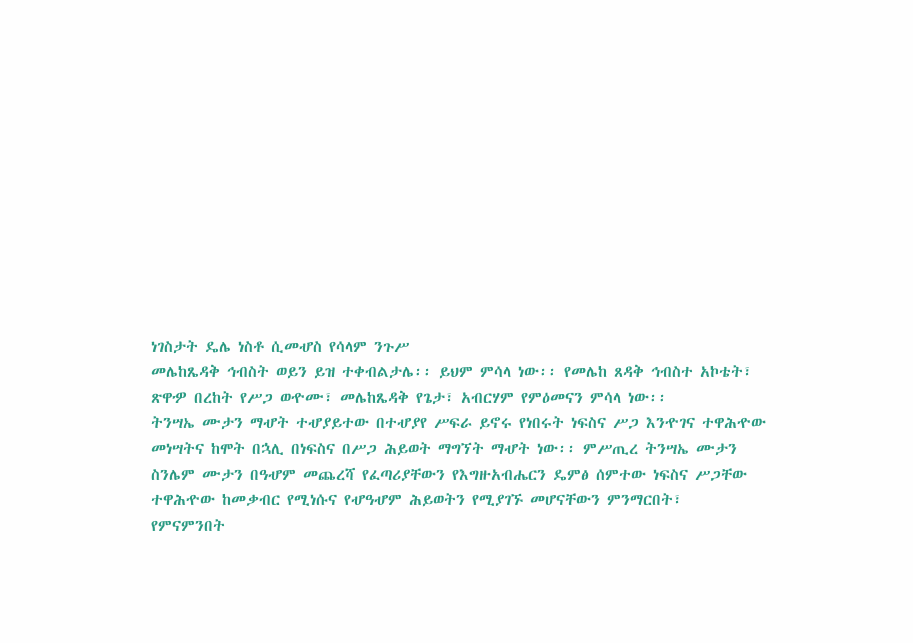ነገስታት ዴሌ ነስቶ ሲመሇስ የሳላም ንጉሥ
መሌከጼዳቅ ኅብስት ወይን ይዝ ተቀብልታሌ፡፡ ይህም ምሳላ ነው፡፡ የመሌከ ጸዳቅ ኅብስተ አኮቴት፣
ጽዋዏ በረከት የሥጋ ወዯሙ፣ መሌከጼዳቅ የጌታ፣ አብርሃም የምዕመናን ምሳላ ነው፡፡
ትንሣኤ ሙታን ማሇት ተሇያይተው በተሇያየ ሥፍራ ይኖሩ የነበሩት ነፍስና ሥጋ እንዯገና ተዋሕዯው
መነሣትና ከሞት በኋሊ በነፍስና በሥጋ ሕይወት ማግኘት ማሇት ነው፡፡ ምሥጢረ ትንሣኤ ሙታን
ስንሌም ሙታን በዓሇም መጨረሻ የፈጣሪያቸውን የእግዙአብሔርን ዴምፅ ሰምተው ነፍስና ሥጋቸው
ተዋሕዯው ከመቃብር የሚነሱና የሇዓሇም ሕይወትን የሚያገኙ መሆናቸውን ምንማርበት፣
የምናምንበት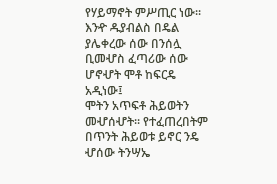የሃይማኖት ምሥጢር ነው፡፡
እንዯ ዱያብልስ በዴል ያሌቀረው ሰው በንሰሏ ቢመሇስ ፈጣሪው ሰው ሆኖሇት ሞቶ ከፍርዴ አዲነው፤
ሞትን አጥፍቶ ሕይወትን መሇሰሇት፡፡ የተፈጠረበትም በጥንት ሕይወቱ ይኖር ንዴ ሇሰው ትንሣኤ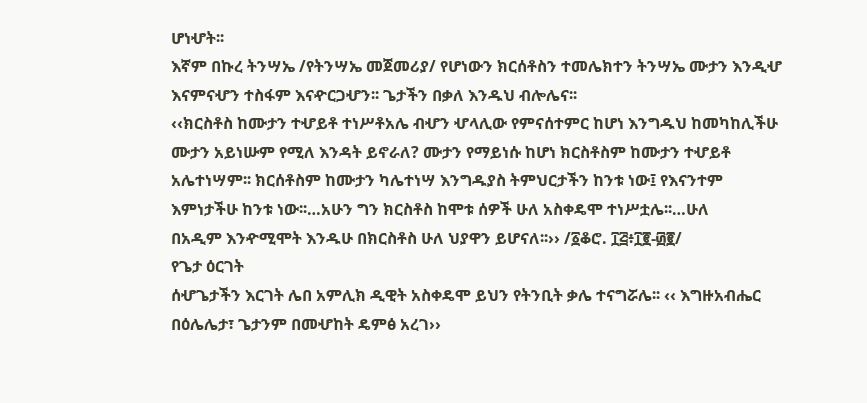ሆነሇት፡፡
እኛም በኩረ ትንሣኤ /የትንሣኤ መጀመሪያ/ የሆነውን ክርሰቶስን ተመሌክተን ትንሣኤ ሙታን እንዲሇ
እናምናሇን ተስፋም እናዯርጋሇን፡፡ ጌታችን በቃለ እንዱህ ብሎሌና፡፡
‹‹ክርስቶስ ከሙታን ተሇይቶ ተነሥቶአሌ ብሇን ሇላሊው የምናሰተምር ከሆነ እንግዱህ ከመካከሊችሁ
ሙታን አይነሡም የሚለ እንዳት ይኖራለ? ሙታን የማይነሱ ከሆነ ክርስቶስም ከሙታን ተሇይቶ
አሌተነሣም፡፡ ክርሰቶስም ከሙታን ካሌተነሣ እንግዱያስ ትምህርታችን ከንቱ ነው፤ የእናንተም
እምነታችሁ ከንቱ ነው፡፡…አሁን ግን ክርስቶስ ከሞቱ ሰዎች ሁለ አስቀዴሞ ተነሥቷሌ፡፡…ሁለ
በአዲም እንዯሚሞት እንዱሁ በክርስቶስ ሁለ ህያዋን ይሆናለ፡፡›› /፩ቆሮ. ፲፭፥፲፪-፴፪/
የጌታ ዕርገት
ሰሇጌታችን እርገት ሌበ አምሊክ ዲዊት አስቀዴሞ ይህን የትንቢት ቃሌ ተናግሯሌ፡፡ ‹‹ እግዙአብሔር
በዕሌሌታ፣ ጌታንም በመሇከት ዴምፅ አረገ››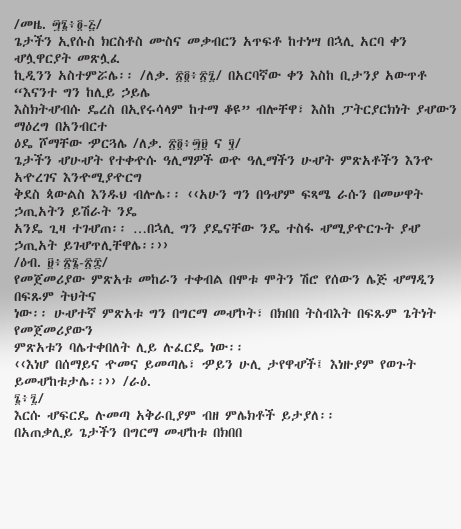/መዜ. ፵፮፥፬-፭/
ጌታችን ኢየሱስ ክርስቶስ ሙስና መቃብርን አጥፍቶ ከተነሣ በኋሊ አርባ ቀን ሇሏዋርያት መጽሏፈ
ኪዲንን አስተምሯሌ፡፡ /ለቃ. ፳፬፥፳፯/ በአርባኛው ቀን እስከ ቢታንያ አውጥቶ “እናንተ ግን ከሊይ ኃይሌ
እስክትሇብሱ ዴረስ በኢየሩሳላም ከተማ ቆዩ” ብሎቸዋ፣ እስከ ፓትርያርክነት ያሇውን ማዕረግ በአንብርተ
ዕዴ ሾማቸው ዏርጓሌ /ለቃ. ፳፬፥፵፱ ና ፶/
ጌታችን ሇሁሇት የተቀዯሱ ዓሊማዎች ወዯ ዓሊማችን ሁሇት ምጽአቶችን እንዯ አዯረገና እንዯሚያዯርግ
ቅደስ ጳውልስ እንዱህ ብሎሌ፡፡ ‹‹አሁን ግን በዓሇም ፍጻሜ ራሱን በመሠዋት ኃጢአትን ይሽራት ንዴ
አንዴ ጊዛ ተገሇጠ፡፡ …በኋሊ ግን ያዴናቸው ንዴ ተስፋ ሇሚያዯርጉት ያሇ ኃጢአት ይገሇጥሊቸዋሌ፡፡››
/ዕብ. ፱፥፳፮-፳፰/
የመጀመሪያው ምጽአቱ መከራን ተቀብል በሞቱ ሞትን ሽሮ የሰውን ሌጅ ሇማዲን በፍጹም ትህትና
ነው፡፡ ሁሇተኛ ምጽአቱ ግን በግርማ መሇኮት፣ በክበበ ትስብእት በፍጹም ጌትነት የመጀመሪያውን
ምጽአቱን ባሌተቀበለት ሊይ ሉፈርዴ ነው፡፡
‹‹እነሆ በሰማይና ዯመና ይመጣሌ፣ ዏይን ሁሊ ታየዋሇች፤ እነዙያም የወጉት ይመሇከቱታሌ፡፡›› /ራዕ.
፮፥፯/
እርሱ ሇፍርዴ ሉመጣ አቅራቢያም ብዘ ምሌክቶች ይታያለ፡፡
በአጠቃሊይ ጌታችን በግርማ መሇከቱ በክበበ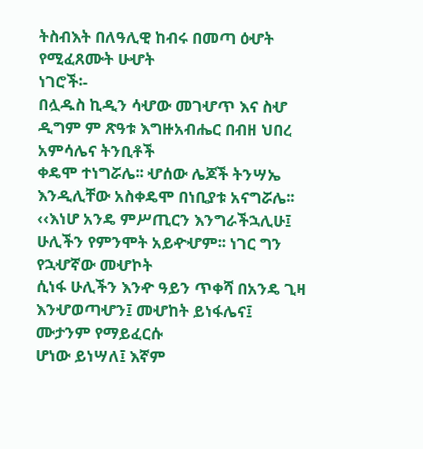ትስብእት በለዓሊዊ ከብሩ በመጣ ዕሇት የሚፈጸሙት ሁሇት
ነገሮች፡-
በሏዱስ ኪዲን ሳሇው መገሇጥ እና ስሇ ዲግም ም ጽዓቱ እግዙአብሔር በብዘ ህበረ አምሳሌና ትንቢቶች
ቀዴሞ ተነግሯሌ፡፡ ሇሰው ሌጆች ትንሣኤ እንዲሊቸው አስቀዴሞ በነቢያቱ አናግሯሌ፡፡
‹‹እነሆ አንዴ ምሥጢርን እንግራችኋሊሁ፤ ሁሊችን የምንሞት አይዯሇም፡፡ ነገር ግን የኋሇኛው መሇኮት
ሲነፋ ሁሊችን እንዯ ዓይን ጥቀሻ በአንዴ ጊዛ እንሇወጣሇን፤ መሇከት ይነፋሌና፤ ሙታንም የማይፈርሱ
ሆነው ይነሣለ፤ እኛም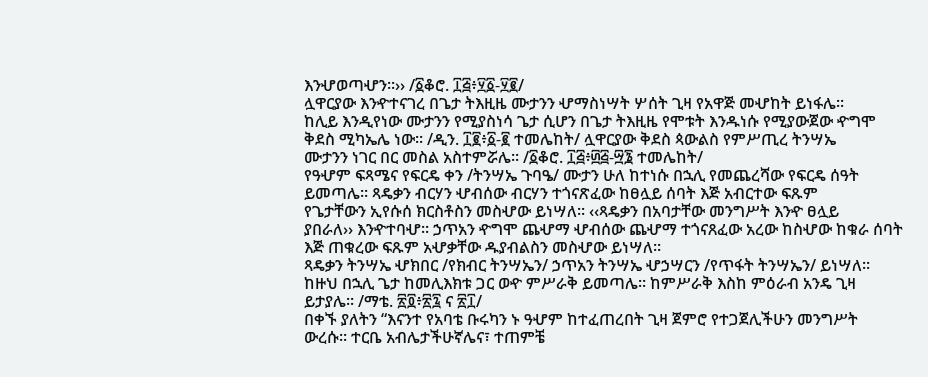እንሇወጣሇን፡፡›› /፩ቆሮ. ፲፭፥፶፩-፶፪/
ሏዋርያው እንዯተናገረ በጌታ ትእዚዜ ሙታንን ሇማስነሣት ሦሰት ጊዛ የአዋጅ መሇከት ይነፋሌ፡፡
ከሊይ እንዲየነው ሙታንን የሚያስነሳ ጌታ ሲሆን በጌታ ትእዚዜ የሞቱት እንዱነሱ የሚያውጀው ዯግሞ
ቅደስ ሚካኤሌ ነው፡፡ /ዲን. ፲፪፥፩-፪ ተመሌከት/ ሏዋርያው ቅደስ ጳውልስ የምሥጢረ ትንሣኤ
ሙታንን ነገር በር መስል አስተምሯሌ፡፡ /፩ቆሮ. ፲፭፥፴፭-፵፮ ተመሌከት/
የዓሇም ፍጻሜና የፍርዴ ቀን /ትንሣኤ ጉባዔ/ ሙታን ሁለ ከተነሱ በኋሊ የመጨረሻው የፍርዴ ሰዓት
ይመጣሌ፡፡ ጻዴቃን ብርሃን ሇብሰው ብርሃን ተጎናጽፈው ከፀሏይ ሰባት እጅ አብርተው ፍጹም
የጌታቸውን ኢየሱሰ ክርስቶስን መስሇው ይነሣለ፡፡ ‹‹ጻዴቃን በአባታቸው መንግሥት እንዯ ፀሏይ
ያበራለ›› እንዯተባሇ፡፡ ኃጥአን ዯግሞ ጨሇማ ሇብሰው ጨሇማ ተጎናጸፈው አረው ከስሇው ከቁራ ሰባት
እጅ ጠቁረው ፍጹም አሇቃቸው ዱያብልስን መስሇው ይነሣለ፡፡
ጻዴቃን ትንሣኤ ሇክበር /የክብር ትንሣኤን/ ኃጥአን ትንሣኤ ሇኃሣርን /የጥፋት ትንሣኤን/ ይነሣለ፡፡
ከዙህ በኋሊ ጌታ ከመሊእክቱ ጋር ወዯ ምሥራቅ ይመጣሌ፡፡ ከምሥራቅ እስከ ምዕራብ አንዴ ጊዛ
ይታያሌ፡፡ /ማቴ. ፳፬፥፳፯ ና ፳፲/
በቀኙ ያለትን “እናንተ የአባቴ ቡሩካን ኑ ዓሇም ከተፈጠረበት ጊዛ ጀምሮ የተጋጀሊችሁን መንግሥት
ውረሱ፡፡ ተርቤ አብሌታችሁኛሌና፣ ተጠምቼ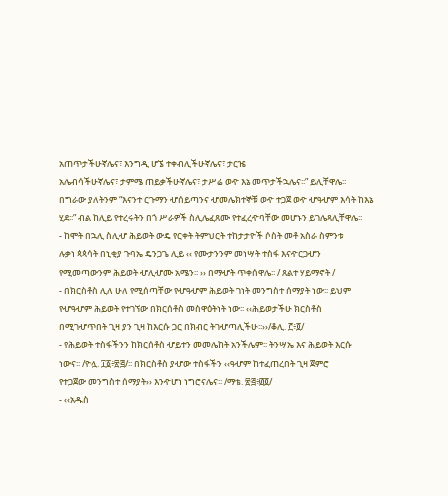አጠጥታችሁኛሌና፣ እንግዲ ሆኜ ተቀብሊችሁኛሌና፣ ታርዤ
አሌብሳችሁኛሌና፣ ታምሜ ጠይቃችሁኛሌና፣ ታሥሬ ወዯ እኔ መጥታችኋሌና፡፡” ይሊቸዋሌ፡፡
በግራው ያለትንም “እናንተ ርጉማን ሇሰይጣንና ሇመሌክተኞቹ ወዯ ተጋጀ ወዯ ሇዓሇም እሳት ከእኔ
ሂደ፡፡” ብል ከሊይ የተረሩትን በጎ ሥራዎች ስሊሌፈጸሙ የተፈረዯባቸው መሆኑን ይገሌጻሊቸዋሌ፡፡
- ከሞት በኋሊ ስሊሇ ሕይወት ውዴ የርቀት ትምህርት ተከታታዮች ሶስት መቶ አስራ ስምንቱ
ሉቃነ ጳጳሳት በኒቂያ ጉባኤ ዴንጋጌ ሊይ ‹‹ የሙታንንም መነሣት ተስፋ እናዯርጋሇን
የሚመጣውንም ሕይወት ሇሊሇሙ አሜን፡፡ ›› በማሇት ጥቀሰዋሌ፡፡ / ጸልተ ሃይማኖት /
- በክርስቶስ ሊለ ሁለ የሚሰጣቸው የሇዓሇም ሕይወት ገነት መንግስተ ሰማያት ነው፡፡ ይህም
የሇዓሇም ሕይወት የተገኘው በክርሰቶስ መስዋዕትነት ነው፡፡ ‹‹ሕይወታችሁ ክርስቶስ
በሚገሇጥበት ጊዛ ያን ጊዛ ከእርሱ ጋር በክብር ትገሇጣሊችሁ፡፡››/ቆሊ. ፫፥፬/
- የሕይወት ተስፋችንን ከክርሰቶስ ሇይተን መመሌከት አንችሌም፡፡ ትንሣኤ እና ሕይወት እርሱ
ነውና፡፡ /ዮሏ. ፲፩፥፳፭/፡፡ በክርስቶስ ያሇው ተስፋችን ‹‹ዓሇም ከተፈጠረበት ጊዛ ጀምሮ
የተጋጀው መንግስተ ሰማያት›› እንዯሆነ ነግሮናሌና፡፡ /ማቴ. ፳፭፥፴፬/
- ‹‹አዱስ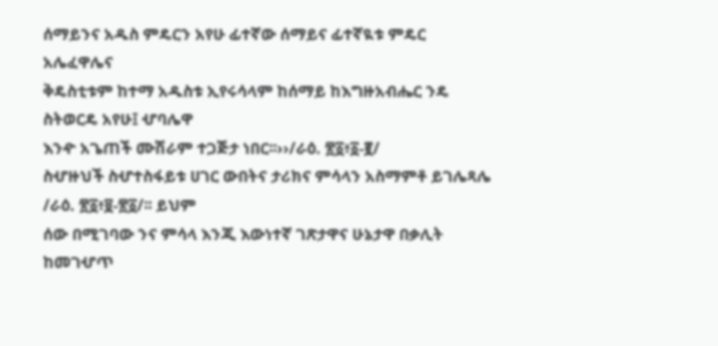ሰማይንና አዱስ ምዴርን አየሁ ፊተኛው ሰማይና ፊተኛዪቱ ምዴር አሌፈዋሌና
ቅዴስቲቱም ከተማ አዱስቱ ኢየሩሳላም ከሰማይ ከእግዙአብሔር ንዴ ስትወርዴ አየሁ፤ ሇባሌዋ
እንዯ አጌጠች ሙሽራም ተጋጅታ ነበር፡፡››/ራዕ. ፳፩፥፩-፪/
ስሇዙህች ስሇተስፋይቱ ሀገር ውበትና ታሪክና ምሳላን አስማምቶ ይገሌጻሌ /ራዕ. ፳፩፥፱-፳፩/፡፡ ይህም
ሰው በሚገባው ንና ምሳላ እንጂ እውነተኛ ገጽታዋና ሁኔታዋ በቃሊት ከመገሇጥ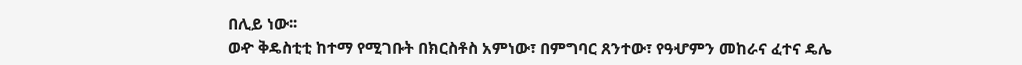በሊይ ነው፡፡
ወዯ ቅዴስቲቲ ከተማ የሚገቡት በክርስቶስ አምነው፣ በምግባር ጸንተው፣ የዓሇምን መከራና ፈተና ዴሌ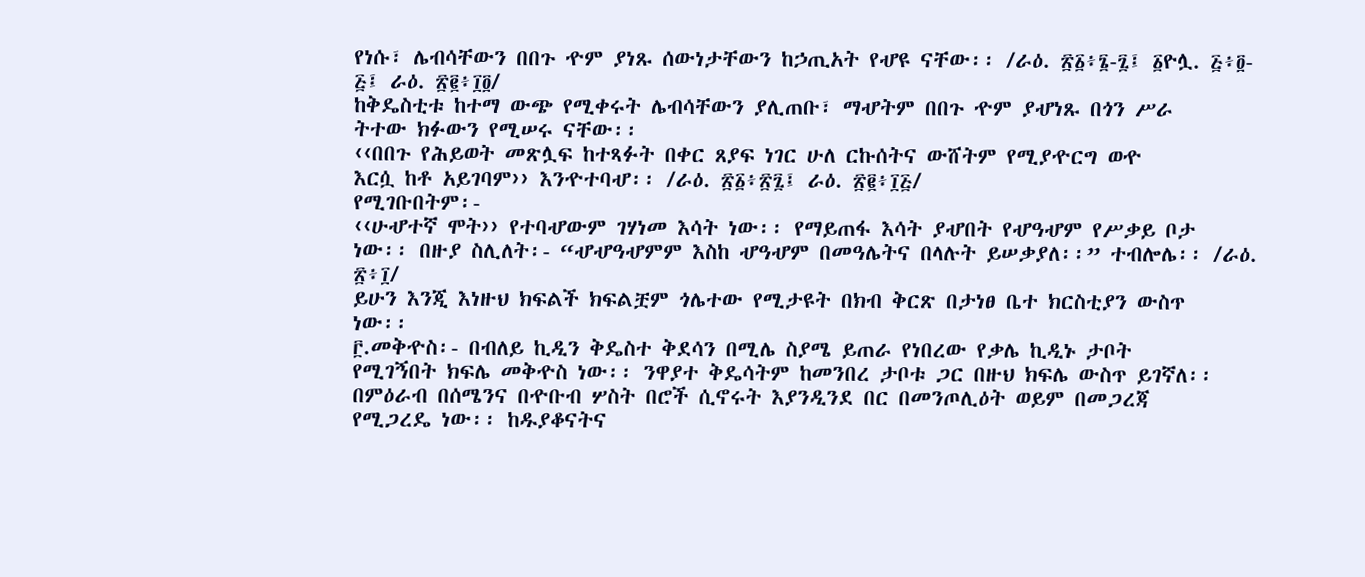የነሱ፣ ሌብሳቸውን በበጉ ዯም ያነጹ ሰውነታቸውን ከኃጢአት የሇዩ ናቸው፡፡ /ራዕ. ፳፩፥፮-፯፤ ፩ዮሏ. ፭፥፬-
፭፤ ራዕ. ፳፪፥፲፬/
ከቅዴስቲቱ ከተማ ውጭ የሚቀሩት ሌብሳቸውን ያሊጠቡ፣ ማሇትም በበጉ ዯም ያሇነጹ በጎን ሥራ
ትተው ክፉውን የሚሠሩ ናቸው፡፡
‹‹በበጉ የሕይወት መጽሏፍ ከተጻፉት በቀር ጸያፍ ነገር ሁለ ርኩሰትና ውሸትም የሚያዯርግ ወዯ
እርሷ ከቶ አይገባም›› እንዯተባሇ፡፡ /ራዕ. ፳፩፥፳፯፤ ራዕ. ፳፪፥፲፭/
የሚገቡበትም፡-
‹‹ሁሇተኛ ሞት›› የተባሇውም ገሃነመ እሳት ነው፡፡ የማይጠፋ እሳት ያሇበት የሇዓሇም የሥቃይ ቦታ
ነው፡፡ በዙያ ስሊለት፡- “ሇሇዓሇምም እስከ ሇዓሇም በመዓሌትና በላሉት ይሠቃያለ፡፡” ተብሎሌ፡፡ /ራዕ.
፳፥፲/
ይሁን እንጂ እነዙህ ክፍልች ክፍልቿም ጎሌተው የሚታዩት በክብ ቅርጽ በታነፀ ቤተ ክርስቲያን ውስጥ
ነው፡፡
፫.መቅዯስ፡- በብለይ ኪዲን ቅዴስተ ቅደሳን በሚሌ ስያሜ ይጠራ የነበረው የቃሌ ኪዲኑ ታቦት
የሚገኝበት ክፍሌ መቅዯስ ነው፡፡ ንዋያተ ቅዴሳትም ከመንበረ ታቦቱ ጋር በዙህ ክፍሌ ውስጥ ይገኛለ፡፡
በምዕራብ በሰሜንና በዯቡብ ሦስት በሮች ሲኖሩት እያንዲንደ በር በመንጦሊዕት ወይም በመጋረጃ
የሚጋረዴ ነው፡፡ ከዱያቆናትና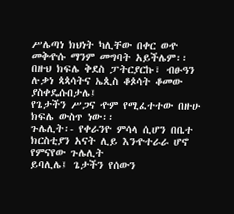ሥሌጣነ ክህነት ካሊቸው በቀር ወዯ መቅዯሱ ማንም መግባት አይችሌም፡፡
በዙህ ክፍሌ ቅደስ ፓትርያርኩ፣ ብፁዓን ሉቃነ ጳጳሳትና ኤጲስ ቆጶሳት ቆመው ያስቀዴሱበታሌ፤
የጌታችን ሥጋና ዯም የሚፈተተው በዙሁ ክፍሌ ውስጥ ነው፡፡
ጉሌሊት፡- የቀራንዮ ምሳላ ሲሆን በቤተ ክርስቲያን አናት ሊይ እንዯተራራ ሆኖ የምናየው ጉሌሊት
ይባሊሌ፤ ጌታችን የሰውን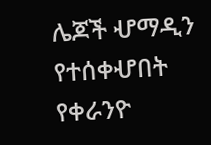ሌጆች ሇማዲን የተሰቀሇበት የቀራንዮ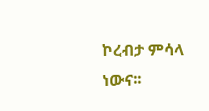ኮረብታ ምሳላ ነውና፡፡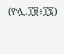(ዮሏ.፲፱፥፲፯)